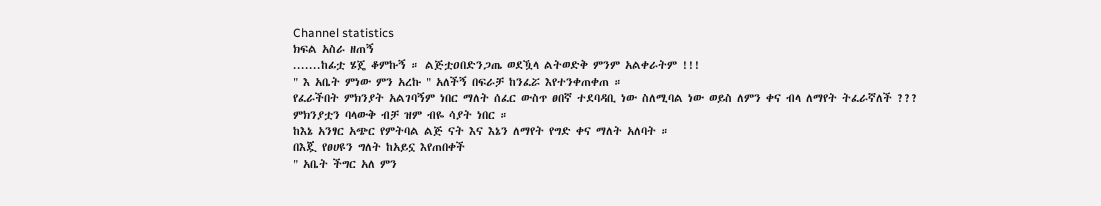Channel statistics
ክፍል አስራ ዘጠኝ
.......ከፊቷ ሄጄ ቆምኩኝ ። ልጅቷዐበድንጋጤ ወደዃላ ልትወድቅ ምንም አልቀራትም !!!
" እ አቤት ምነው ምን አረኩ " አለችኝ በፍራቻ ከንፈሯ እየተንቀጠቀጠ ።
የፈራችበት ምክንያት አልገባኝም ነበር ማለት ሰፈር ውስጥ ፀበኛ ተደባዳቢ ነው ስለሚባል ነው ወይስ ለምን ቀና ብላ ለማየት ትፈራኛለች ???
ምክንያቷን ባላውቅ ብቻ ዝም ብዬ ሳያት ነበር ።
ከእኔ አንፃር አጭር የምትባል ልጅ ናት እና እኔን ለማየት የግድ ቀና ማለት አለባት ።
በእጇ የፀሀዩን ግለት ከአይኗ እየጠበቀች
" አቤት ችግር አለ ምን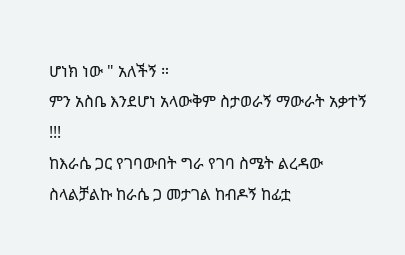ሆነክ ነው " አለችኝ ።
ምን አስቤ እንደሆነ አላውቅም ስታወራኝ ማውራት አቃተኝ !!!
ከእራሴ ጋር የገባውበት ግራ የገባ ስሜት ልረዳው ስላልቻልኩ ከራሴ ጋ መታገል ከብዶኝ ከፊቷ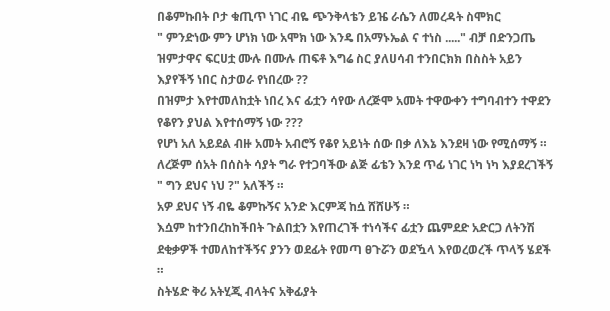በቆምኩበት ቦታ ቁጢጥ ነገር ብዬ ጭንቅላቴን ይዤ ራሴን ለመረዳት ስሞክር
" ምንድነው ምን ሆነክ ነው አሞክ ነው እንዴ በአማኑኤል ና ተነስ ....." ብቻ በድንጋጤ ዝምታዋና ፍርሀቷ ሙሉ በሙሉ ጠፍቶ እግሬ ስር ያለሀሳብ ተንበርክክ በስስት አይን እያየችኝ ነበር ስታወራ የነበረው ??
በዝምታ እየተመለከቷት ነበረ እና ፊቷን ሳየው ለረጅሞ አመት ተዋውቀን ተግባብተን ተዋደን የቆየን ያህል እየተሰማኝ ነው ???
የሆነ አለ አይደል ብዙ አመት አብሮኝ የቆየ አይነት ሰው በቃ ለእኔ እንደዛ ነው የሚሰማኝ ።
ለረጅም ሰአት በሰስት ሳያት ግራ የተጋባችው ልጅ ፊቴን እንደ ጥፊ ነገር ነካ ነካ እያደረገችኝ
" ግን ደህና ነህ ?" አለችኝ ።
አዎ ደህና ነኝ ብዬ ቆምኩኝና አንድ እርምጃ ከሷ ሸሸሁኝ ።
እሷም ከተንበረከከችበት ጉልበቷን እየጠረገች ተነሳችና ፊቷን ጨምደድ አድርጋ ለትንሽ ደቂቃዎች ተመለከተችኝና ያንን ወደፊት የመጣ ፀጉሯን ወደዃላ እየወረወረች ጥላኝ ሄደች ።
ስትሄድ ቅሪ አትሂጂ ብላትና አቅፊያት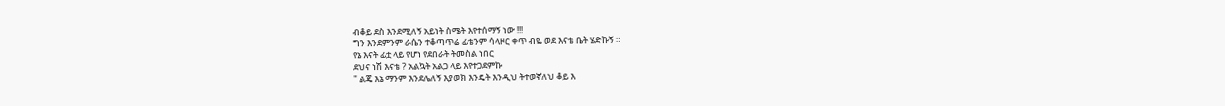ብቆይ ደስ እንደሚለኝ አይነት ስሜት እየተሰማኝ ነው !!!
ግን እንደምንም ራሴን ተቆጣጥሬ ፊቴንም ሳላዞር ቀጥ ብዬ ወደ እናቴ ቤት ሄድኩኝ ።
የኔ እናት ፊቷ ላይ የሆነ የደበራት ትመስል ነበር
ደህና ነሽ እናቴ ? አልኳት አልጋ ላይ እየተጋደምኩ
" ልጄ እኔ ማንም እንደሌለኝ እያወክ እንዴት እንዲህ ትተወኛለህ ቆይ እ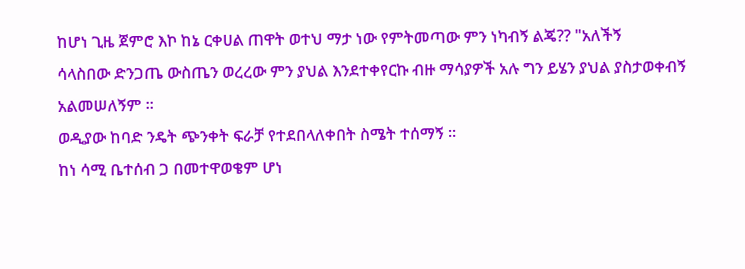ከሆነ ጊዜ ጀምሮ እኮ ከኔ ርቀሀል ጠዋት ወተህ ማታ ነው የምትመጣው ምን ነካብኝ ልጄ?? "አለችኝ
ሳላስበው ድንጋጤ ውስጤን ወረረው ምን ያህል እንደተቀየርኩ ብዙ ማሳያዎች አሉ ግን ይሄን ያህል ያስታወቀብኝ አልመሠለኝም ።
ወዲያው ከባድ ንዴት ጭንቀት ፍራቻ የተደበላለቀበት ስሜት ተሰማኝ ።
ከነ ሳሚ ቤተሰብ ጋ በመተዋወቄም ሆነ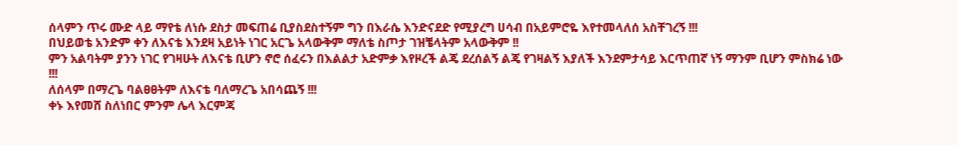ሰላምን ጥሩ ሙድ ላይ ማየቴ ለነሱ ደስታ መፍጠሬ ቢያስደስተኝም ግን በእራሴ እንድናደድ የሚያረግ ሀሳብ በአይምሮዬ እየተመላለሰ አስቸገረኝ !!!
በህይወቴ አንድም ቀን ለእናቴ እንደዛ አይነት ነገር አርጌ አላውቅም ማለቴ ስጦታ ገዝቼላትም አላውቅም !!
ምን አልባትም ያንን ነገር የገዛሁት ለእናቴ ቢሆን ኖሮ ሰፈሩን በእልልታ አድምቃ እየዞረች ልጄ ደረሰልኝ ልጄ የገዛልኝ እያለች እንደምታሳይ እርጥጠኛ ነኝ ማንም ቢሆን ምስክሬ ነው !!!
ለሰላም በማረጌ ባልፀፀትም ለእናቴ ባለማረጌ አበሳጨኝ !!!
ቀኑ እየመሸ ስለነበር ምንም ሌላ እርምጃ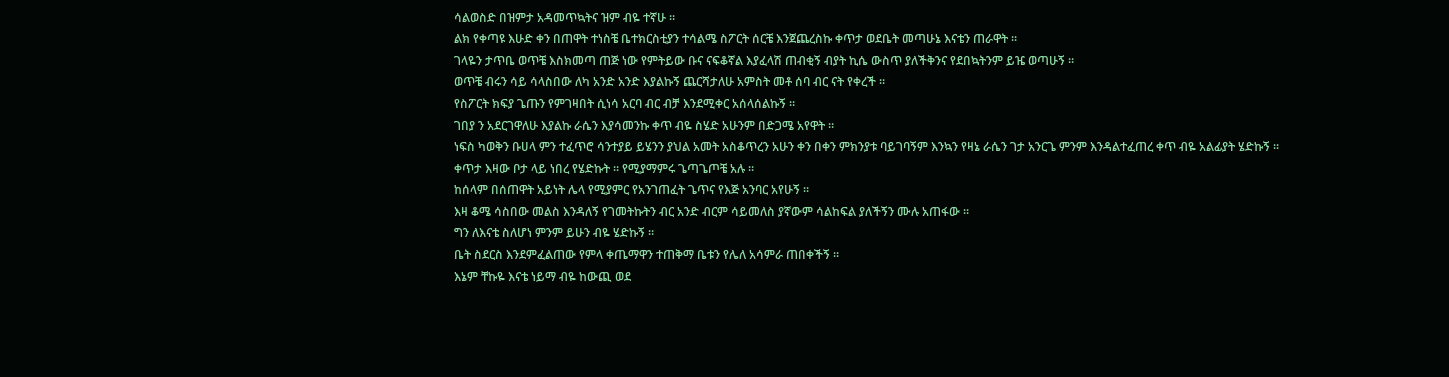ሳልወስድ በዝምታ አዳመጥኳትና ዝም ብዬ ተኛሁ ።
ልክ የቀጣዩ እሁድ ቀን በጠዋት ተነስቼ ቤተክርስቲያን ተሳልሜ ስፖርት ሰርቼ እንጀጨረስኩ ቀጥታ ወደቤት መጣሁኔ እናቴን ጠራዋት ።
ገላዬን ታጥቤ ወጥቼ እስክመጣ ጠጅ ነው የምትይው ቡና ናፍቆኛል እያፈላሽ ጠብቂኝ ብያት ኪሴ ውስጥ ያለችቅንና የደበኳትንም ይዤ ወጣሁኝ ።
ወጥቼ ብሩን ሳይ ሳላስበው ለካ አንድ አንድ እያልኩኝ ጨርሻታለሁ አምስት መቶ ሰባ ብር ናት የቀረች ።
የስፖርት ክፍያ ጌጡን የምገዛበት ሲነሳ አርባ ብር ብቻ እንደሚቀር አሰላሰልኩኝ ።
ገበያ ን አደርገዋለሁ እያልኩ ራሴን እያሳመንኩ ቀጥ ብዬ ስሄድ አሁንም በድጋሜ አየዋት ።
ነፍስ ካወቅን ቡሀላ ምን ተፈጥሮ ሳንተያይ ይሄንን ያህል አመት አስቆጥረን አሁን ቀን በቀን ምክንያቱ ባይገባኝም እንኳን የዛኔ ራሴን ገታ አንርጌ ምንም እንዳልተፈጠረ ቀጥ ብዬ አልፊያት ሄድኩኝ ።
ቀጥታ እዛው ቦታ ላይ ነበረ የሄድኩት ። የሚያማምሩ ጌጣጌጦቼ አሉ ።
ከሰላም በሰጠዋት አይነት ሌላ የሚያምር የአንገጠፈት ጌጥና የእጅ አንባር አየሁኝ ።
እዛ ቆሜ ሳስበው መልስ እንዳለኝ የገመትኩትን ብር አንድ ብርም ሳይመለስ ያኛውም ሳልከፍል ያለችኝን ሙሉ አጠፋው ።
ግን ለእናቴ ስለሆነ ምንም ይሁን ብዬ ሄድኩኝ ።
ቤት ስደርስ እንደምፈልጠው የምላ ቀጤማዋን ተጠቅማ ቤቱን የሌለ አሳምራ ጠበቀችኝ ።
እኔም ቸኩዬ እናቴ ነይማ ብዬ ከውጪ ወደ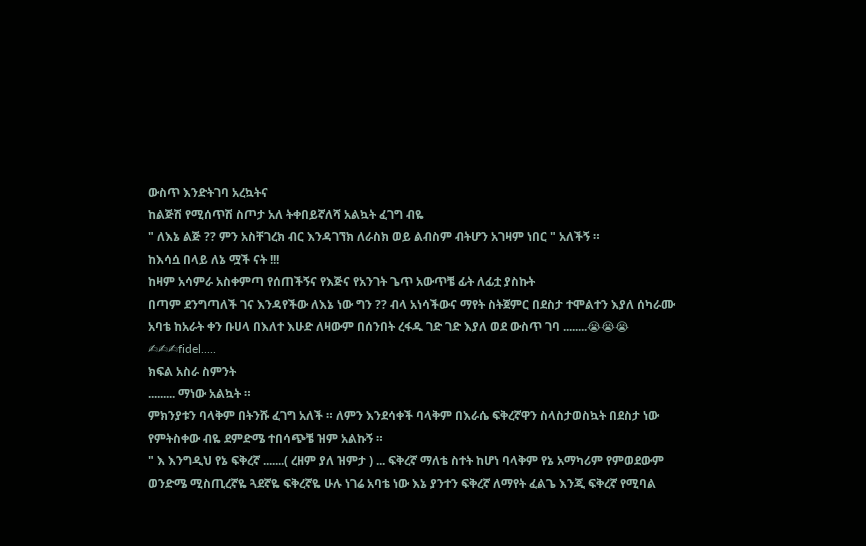ውስጥ እንድትገባ አረኳትና
ከልጅሽ የሚሰጥሽ ስጦታ አለ ትቀበይኛለሻ አልኳት ፈገግ ብዬ
" ለእኔ ልጅ ?? ምን አስቸገረክ ብር እንዳገኘክ ለራስክ ወይ ልብስም ብትሆን አገዛም ነበር " አለችኝ ።
ከእሳሷ በላይ ለኔ ሟች ናት !!!
ከዛም አሳምራ አስቀምጣ የሰጠችኝና የእጅና የአንገት ጌጥ አውጥቼ ፊት ለፊቷ ያስኩት
በጣም ደንግጣለች ገና እንዳየችው ለእኔ ነው ግን ?? ብላ አነሳችውና ማየት ስትጀምር በደስታ ተሞልተን እያለ ሰካራሙ አባቴ ከአራት ቀን ቡሀላ በእለተ እሁድ ለዛውም በሰንበት ረፋዱ ገድ ገድ እያለ ወደ ውስጥ ገባ ........😭😭😭
✍✍✍fidel.....
ክፍል አስራ ስምንት
......... ማነው አልኳት ።
ምክንያቱን ባላቅም በትንሹ ፈገግ አለች ። ለምን እንደሳቀች ባላቅም በእራሴ ፍቅረኛዋን ስላስታወስኳት በደስታ ነው የምትስቀው ብዬ ደምድሜ ተበሳጭቼ ዝም አልኩኝ ።
" እ እንግዲህ የኔ ፍቅረኛ .......( ረዘም ያለ ዝምታ ) ... ፍቅረኛ ማለቴ ስተት ከሆነ ባላቅም የኔ አማካሪም የምወደውም ወንድሜ ሚስጢረኛዬ ጓደኛዬ ፍቅረኛዬ ሁሉ ነገሬ አባቴ ነው እኔ ያንተን ፍቅረኛ ለማየት ፈልጌ እንጂ ፍቅረኛ የሚባል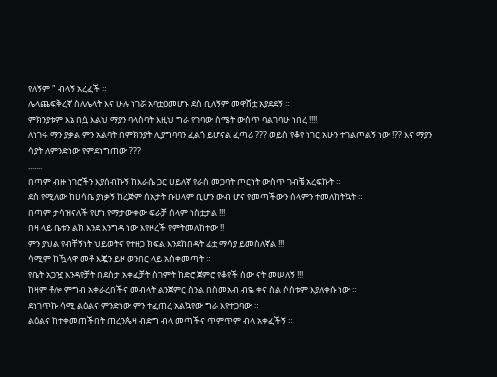የለኝም " ብላኝ አረፈች ።
ሌላጨፍቅረኛ ስለሌላት እና ሁሉ ነገሯ አባቷዐመሆኑ ደስ ቢለኝም መዋሸቷ አያደደኝ ።
ምክንያቱም እኔ በሷ እልህ ማያን ባላስባት እዚህ ግራ የገባው ስሜት ውስጥ ባልገባሁ ነበረ !!!!
ለነገሩ ማን ያቃል ምን አልባት በምክንያት ሊያግባባን ፈልጎ ይሆናል ፈጣሪ ??? ወይስ የቆየ ነገር አሁን ተገልጦልኝ ነው !?? እና ማያን ሳያት ለምንድነው የምደነግጠው ???
.......
በጣም ብዙ ነገሮችን እያሰብኩኝ ከእራሴ ጋር ሀይለኛ የራስ መጋባት ጦርነት ውስጥ ገብቼ አረፍኩት ።
ደስ የሚለው ከሀሳቤ ያነቃኝ ከረጅም ሰአታት ቡሀላም ቢሆን ውብ ሆና የመጣችውን ሰላምን ተመለከትኳት ።
በጣም ታሳዝናለች የሆነ የማታውቀው ፍራቻ ሰላም ነስቷታል !!!
በዛ ላይ ቤቱን ልክ እንደ እንግዳ ነው እየዞረች የምትመለከተው !!
ምን ያህል የብቸኝነት ህይወትና የተዘጋ ክፍል እንደከበዳት ፊቷ ማሳያ ይመስለኛል !!!
ሳሚም ከዃላዋ መቶ እጇን ይዞ ወንበር ላይ አስቀመጣት ።
የቤት አጋዧ እንዳየቻት በደስታ አቀፈቻት ስገምት ከድሮ ጀምሮ የቆየች ሰው ናት መሠለኝ !!!
ከዛም ቶሎ ምግብ አቀራረበችና መብላት ልንጀምር ስንል በስመአብ ብዬ ቀና ስል ሶስቱም እያለቀሱ ነው ።
ደነገጥኩ ሳሚ ልዕልና ምንድነው ምን ተፈጠረ አልኳየው ግራ እየተጋባው ።
ልዕልና ከተቀመጠችበት ጠረንጴዛ ብድግ ብላ መጣችና ጥምጥም ብላ አቀፈችኝ ።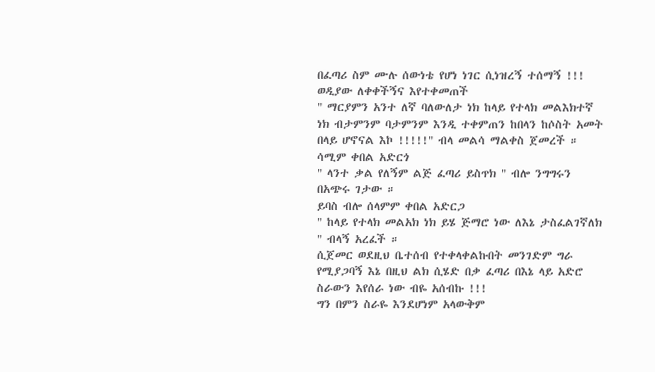በፈጣሪ ስም ሙሉ ሰውነቴ የሆነ ነገር ሲነዝረኝ ተሰማኝ !!!
ወዲያው ለቀቀችኝና እየተቀመጠች
" ማርያምን አንተ ለኛ ባለውለታ ነክ ከላይ የተላክ መልእክተኛ ነክ ብታምንም ባታምንም እንዲ ተቀምጠን ከበላን ከሶስት አመት በላይ ሆኖናል እኮ !!!!!" ብላ መልሳ ማልቀስ ጀመረች ።
ሳሚም ቀበል አድርጎ
" ላንተ ቃል የለኝም ልጅ ፈጣሪ ይስጥክ " ብሎ ንግግሩን በአጭሩ ገታው ።
ይባስ ብሎ ሰላምም ቀበል አድርጋ
" ከላይ የተላክ መልአክ ነክ ይሄ ጅማሮ ነው ለእኔ ታስፈልገኛለክ " ብላኝ አረፈች ።
ሲጀመር ወደዚህ ቤተሰብ የተቀላቀልኩበት መንገድም ግራ የሚያጋባኝ እኔ በዚህ ልክ ሲሄድ በቃ ፈጣሪ በእኔ ላይ አድሮ ስራውን እየሰራ ነው ብዬ አሰብኩ !!!
ግን በምን ስራዬ እንደሆነም አላውቅም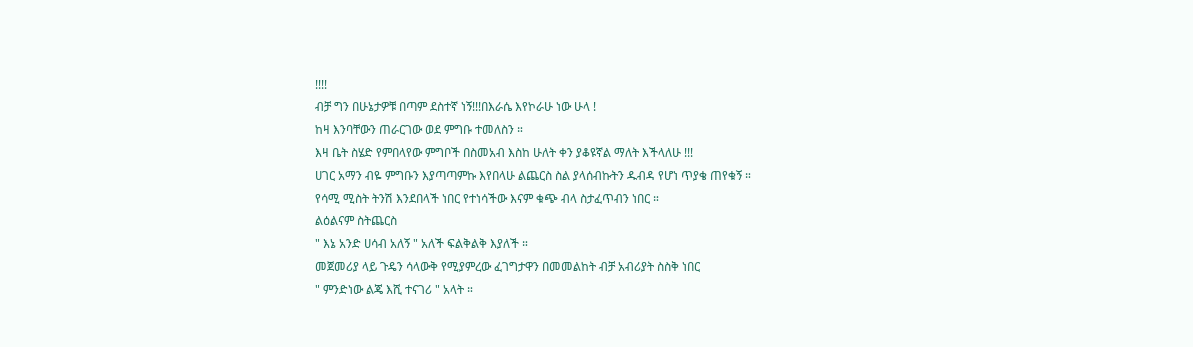!!!!
ብቻ ግን በሁኔታዎቹ በጣም ደስተኛ ነኝ!!!በእራሴ እየኮራሁ ነው ሁላ !
ከዛ እንባቸውን ጠራርገው ወደ ምግቡ ተመለስን ።
እዛ ቤት ስሄድ የምበላየው ምግቦች በስመአብ እስከ ሁለት ቀን ያቆዩኛል ማለት እችላለሁ !!!
ሀገር አማን ብዬ ምግቡን እያጣጣምኩ እየበላሁ ልጨርስ ስል ያላሰብኩትን ዱብዳ የሆነ ጥያቄ ጠየቁኝ ።
የሳሚ ሚስት ትንሽ እንደበላች ነበር የተነሳችው እናም ቁጭ ብላ ስታፈጥብን ነበር ።
ልዕልናም ስትጨርስ
" እኔ አንድ ሀሳብ አለኝ " አለች ፍልቅልቅ እያለች ።
መጀመሪያ ላይ ጉዴን ሳላውቅ የሚያምረው ፈገግታዋን በመመልከት ብቻ አብሪያት ስስቅ ነበር
" ምንድነው ልጄ እሺ ተናገሪ " አላት ።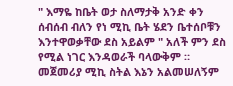" እማዬ ከቤት ወታ ስለማታቅ አንድ ቀን ሰብሰብ ብለን የነ ሚኪ ቤት ሄደን ቤተሰቦቹን እንተዋወቃቸው ደስ አይልም " አለች ምን ደስ የሚል ነገር እንዳወራች ባላውቅም ።
መጀመሪያ ሚኪ ስትል እኔን አልመሠለኝም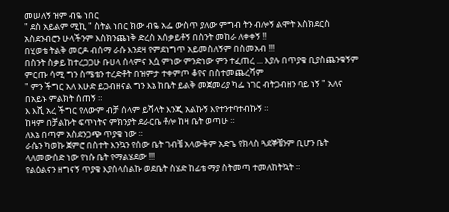መሠለኝ ዝም ብዬ ነበር
" ደስ አይልም ሚኪ " ስትል ነበር ክው ብዬ አፌ ውስጥ ያለው ምግብ ትን ብሎኝ ልሞት እስክደርስ አስደንብሮን ሁላችንም እስክንጨነቅ ድረስ አሰቃይቶኝ በስንት መከራ ለቀቀኝ !!
በሂወቴ ትልቅ መርዶ ብሰማ ራሱ እንደዛ የምደነግጥ አይመስለኝም በስመአብ !!!
በስንት ስቃይ ከተረጋጋሁ ቡሀላ ሰላምና እሷ ምነው ምንድነው ምን ተፈጠረ ... እያሉ በጥያቄ ቢያስጨንቁኝም ምርጡ ሳሚ ግን ስሜቴን ተረድቶት በዝምታ ተቀምጦ ቆየና በስተመጨረሻም
" ምን ችግር አለ እሁድ ይጋብዘናል ግን እኔ ከቤት ይልቅ መጀመሪያ ካፌ ነገር ብትጋብዘን ባይ ነኝ " አለና በአይኑ ምልክት ሰጠኝ ።
እ እሺ አረ ችግር የለውም ብቻ ሰላም ይሻላት እንጂ አልኩኝ እየተንተባተብኩኝ ።
ከዛም በቻልኩት ፍጥነትና ምክንያት ደራርቤ ቶሎ ከዛ ቤት ወጣሁ ።
ለእኔ በጣም አስደንጋጭ ጥያቄ ነው ።
ራሴን ካወኩ ጀምሮ በስተት እንኳን የሰው ቤት ገብቼ አላውቅም አድጌ የክላስ ጓደኞቼንም ቢሆን ቤት ላለመውሰድ ነው የነሱ ቤት የማልሄደው !!!
የልዕልናን ዘግናኝ ጥያቄ እያሰላሰልኩ ወደቤት ስሄድ ከፊቴ ማያ ስትመጣ ተመለከትኳት ።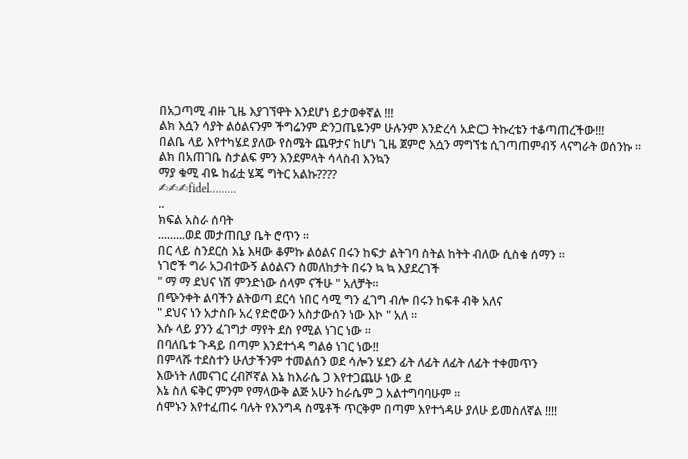በአጋጣሚ ብዙ ጊዜ እያገኘዋት እንደሆነ ይታወቀኛል !!!
ልክ እሷን ሳያት ልዕልናንም ችግሬንም ድንጋጤዬንም ሁሉንም እንድረሳ አድርጋ ትኩረቴን ተቆጣጠረችው!!!
በልቤ ላይ እየተካሄደ ያለው የስሜት ጨዋታና ከሆነ ጊዜ ጀምሮ እሷን ማግኘቴ ሲገጣጠምብኝ ላናግራት ወሰንኩ ።
ልክ በአጠገቤ ስታልፍ ምን እንደምላት ሳላስብ እንኳን
ማያ ቁሚ ብዬ ከፊቷ ሄጄ ግትር አልኩ????
✍✍✍fidel.........
..
ክፍል አስራ ሰባት
.........ወደ መታጠቢያ ቤት ሮጥን ።
በር ላይ ስንደርስ እኔ እዛው ቆምኩ ልዕልና በሩን ከፍታ ልትገባ ስትል ከትት ብለው ሲስቁ ሰማን ።
ነገሮች ግራ አጋብተውኝ ልዕልናን ስመለከታት በሩን ኳ ኳ እያደረገች
" ማ ማ ደህና ነሽ ምንድነው ሰላም ናችሁ " አለቻት።
በጭንቀት ልባችን ልትወጣ ደርሳ ነበር ሳሚ ግን ፈገግ ብሎ በሩን ከፍቶ ብቅ አለና
" ደህና ነን አታስቡ አረ የድሮውን አስታውሰን ነው እኮ " አለ ።
እሱ ላይ ያንን ፈገግታ ማየት ደስ የሚል ነገር ነው ።
በባለቤቱ ጉዳይ በጣም እንደተጎዳ ግልፅ ነገር ነው!!
በምላሹ ተደስተን ሁለታችንም ተመልሰን ወደ ሳሎን ሄደን ፊት ለፊት ለፊት ለፊት ተቀመጥን
እውነት ለመናገር ረብሾኛል እኔ ከእራሴ ጋ እየተጋጨሁ ነው ደ
እኔ ስለ ፍቅር ምንም የማላውቅ ልጅ አሁን ከራሴም ጋ አልተግባባሁም ።
ሰሞኑን እየተፈጠሩ ባሉት የእንግዳ ስሜቶች ጥርቅም በጣም እየተጎዳሁ ያለሁ ይመስለኛል !!!!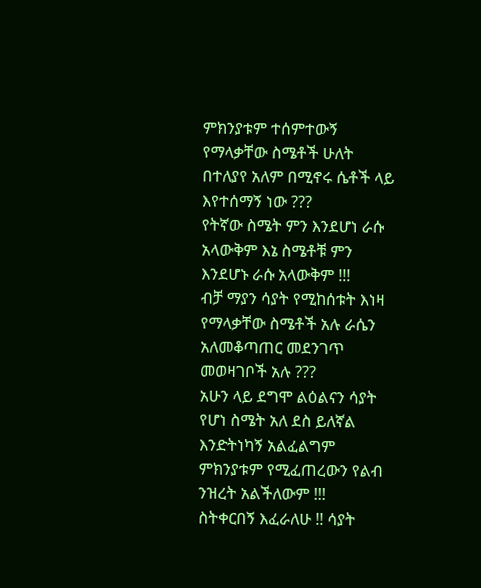ምክንያቱም ተሰምተውኝ የማላቃቸው ስሜቶች ሁለት በተለያየ አለም በሚኖሩ ሴቶች ላይ እየተሰማኝ ነው ???
የትኛው ስሜት ምን እንደሆነ ራሱ አላውቅም እኔ ስሜቶቹ ምን እንደሆኑ ራሱ አላውቅም !!!
ብቻ ማያን ሳያት የሚከሰቱት እነዛ የማላቃቸው ስሜቶች አሉ ራሴን አለመቆጣጠር መደንገጥ መወዛገቦች አሉ ???
አሁን ላይ ደግሞ ልዕልናን ሳያት የሆነ ስሜት አለ ደስ ይለኛል እንድትነካኝ አልፈልግም ምክንያቱም የሚፈጠረውን የልብ ንዝረት አልችለውም !!!
ስትቀርበኝ እፈራለሁ !! ሳያት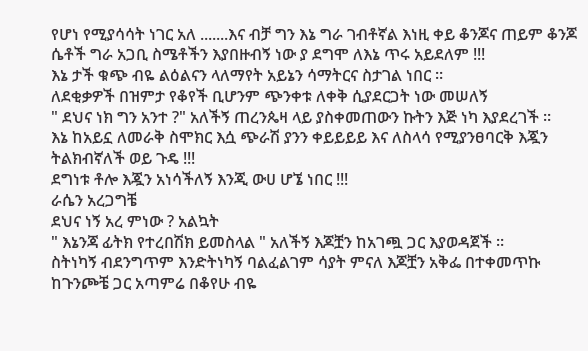የሆነ የሚያሳሳት ነገር አለ .......እና ብቻ ግን እኔ ግራ ገብቶኛል እነዚ ቀይ ቆንጆና ጠይም ቆንጆ ሴቶች ግራ አጋቢ ስሜቶችን እያበዙብኝ ነው ያ ደግሞ ለእኔ ጥሩ አይደለም !!!
እኔ ታች ቁጭ ብዬ ልዕልናን ላለማየት አይኔን ሳማትርና ስታገል ነበር ።
ለደቂቃዎች በዝምታ የቆየች ቢሆንም ጭንቀቱ ለቀቅ ሲያደርጋት ነው መሠለኝ
" ደህና ነክ ግን አንተ ?" አለችኝ ጠረንጴዛ ላይ ያስቀመጠውን ኩትን እጅ ነካ እያደረገች ።
እኔ ከአይኗ ለመራቅ ስሞክር እሷ ጭራሽ ያንን ቀይይይይ እና ለስላሳ የሚያንፀባርቅ እጇን ትልክብኛለች ወይ ጉዴ !!!
ደግነቱ ቶሎ እጇን አነሳችለኝ እንጂ ውሀ ሆኜ ነበር !!!
ራሴን አረጋግቼ
ደህና ነኝ አረ ምነው ? አልኳት
" እኔንጃ ፊትክ የተረበሽክ ይመስላል " አለችኝ እጆቿን ከአገጯ ጋር እያወዳጀች ።
ስትነካኝ ብደንግጥም እንድትነካኝ ባልፈልገም ሳያት ምናለ እጆቿን አቅፌ በተቀመጥኩ ከጉንጮቼ ጋር አጣምሬ በቆየሁ ብዬ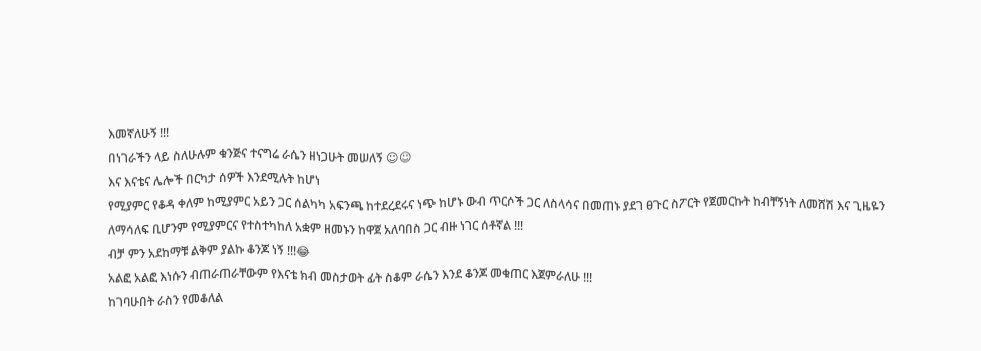እመኛለሁኝ !!!
በነገራችን ላይ ስለሁሉም ቁንጅና ተናግሬ ራሴን ዘነጋሁት መሠለኝ ☺☺
እና እናቴና ሌሎች በርካታ ሰዎች እንደሚሉት ከሆነ
የሚያምር የቆዳ ቀለም ከሚያምር አይን ጋር ሰልካካ አፍንጫ ከተደረደሩና ነጭ ከሆኑ ውብ ጥርሶች ጋር ለስላሳና በመጠኑ ያደገ ፀጉር ስፖርት የጀመርኩት ከብቸኝነት ለመሸሽ እና ጊዜዬን ለማሳለፍ ቢሆንም የሚያምርና የተስተካከለ አቋም ዘመኑን ከዋጀ አለባበስ ጋር ብዙ ነገር ሰቶኛል !!!
ብቻ ምን አደከማቹ ልቅም ያልኩ ቆንጆ ነኝ !!!😂
አልፎ አልፎ እነሱን ብጠራጠራቸውም የእናቴ ክብ መስታወት ፊት ስቆም ራሴን እንደ ቆንጆ መቁጠር እጀምራለሁ !!!
ከገባሁበት ራስን የመቆለል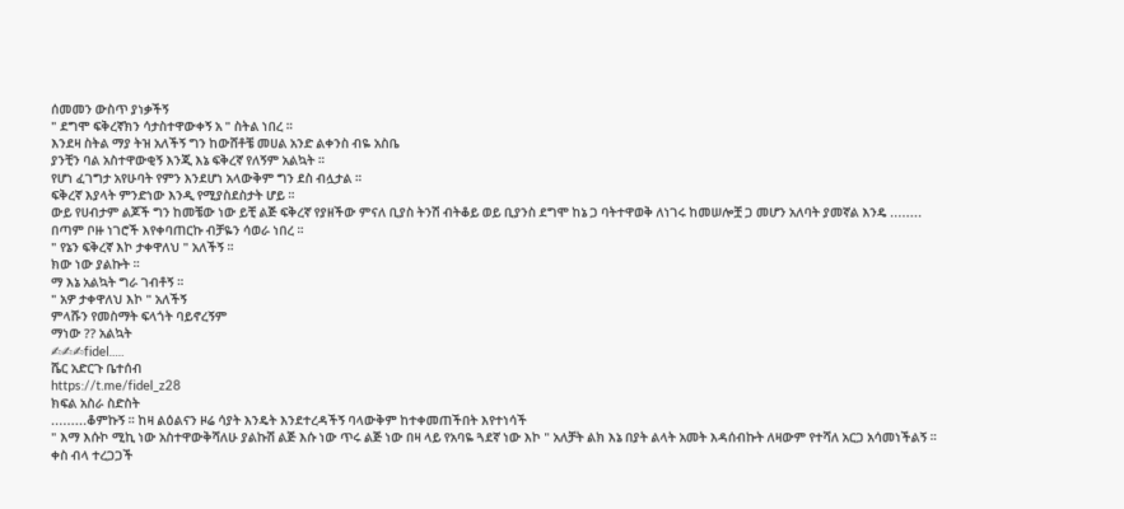ሰመመን ውስጥ ያነቃችኝ
" ደግሞ ፍቅረኛክን ሳታስተዋውቀኝ አ " ስትል ነበረ ።
እንደዛ ስትል ማያ ትዝ አለችኝ ግን ከውሸቶቼ መሀል አንድ ልቀንስ ብዬ አስቤ
ያንቺን ባል አስተዋውቂኝ እንጂ እኔ ፍቅረኛ የለኝም አልኳት ።
የሆነ ፈገግታ አየሁባት የምን እንደሆነ አላውቅም ግን ደስ ብሏታል ።
ፍቅረኛ እያላት ምንድነው እንዲ የሚያስደስታት ሆይ ።
ውይ የሀብታም ልጆች ግን ከመቼው ነው ይቺ ልጅ ፍቅረኛ የያዘችው ምናለ ቢያስ ትንሽ ብትቆይ ወይ ቢያንስ ደግሞ ከኔ ጋ ባትተዋወቅ ለነገሩ ከመሠሎቿ ጋ መሆን አለባት ያመኛል እንዴ ........
በጣም ቦዙ ነገሮች እየቀባጠርኩ ብቻዬን ሳወራ ነበረ ።
" የኔን ፍቅረኛ እኮ ታቀዋለህ " አለችኝ ።
ክው ነው ያልኩት ።
ማ እኔ አልኳት ግራ ገብቶኝ ።
" አዎ ታቀዋለህ እኮ " አለችኝ
ምላሹን የመስማት ፍላጎት ባይኖረኝም
ማነው ?? አልኳት
✍✍✍fidel.....
ሼር አድርጉ ቤተሰብ
https://t.me/fidel_z28
ክፍል አስራ ስድስት
.........ቆምኩኝ ። ከዛ ልዕልናን ዞሬ ሳያት እንዴት እንደተረዳችኝ ባላውቅም ከተቀመጠችበት እየተነሳች
" እማ እሱኮ ሚኪ ነው አስተዋውቅሻለሁ ያልኩሽ ልጅ እሱ ነው ጥሩ ልጅ ነው በዛ ላይ የአባዬ ጓደኛ ነው እኮ " አለቻት ልክ እኔ በያት ልላት አመት እዳሰብኩት ለዛውም የተሻለ አርጋ አሳመነችልኝ ።
ቀስ ብላ ተረጋጋች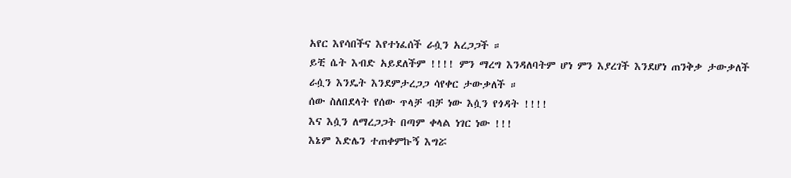አየር እየሳበችና እየተነፈሰች ራሷን አረጋጋች ።
ይቺ ሴት እብድ አይደለችም !!!! ምን ማረግ እንዳለባትም ሆነ ምን እያረገች እንደሆነ ጠንቅቃ ታውቃለች ራሷን እንዴት እንደምታረጋጋ ሳየቀር ታውቃለች ።
ሰው ስለበደላት የሰው ጥላቻ ብቻ ነው እሷን የጎዳት !!!!
እና እሷን ለማረጋጋት በጣም ቀላል ነገር ነው !!!
እኔም እድሌን ተጠቀምኩኝ እግሯ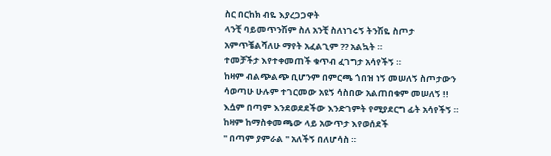ስር በርከክ ብዬ እያረጋጋዋት
ላንቺ ባይመጥንሽም ስለ አንቺ ስለነገሩኝ ትንሽዬ ስጦታ አምጥቼልሻለሁ ማየት አፈልጊም ?? አልኳት ።
ተመቻችታ እየተቀመጠች ቁጥብ ፈገግታ አሳየችኝ ።
ከዛም ብልጭልጭ ቢሆንም በምርጫ ጎበዝ ነኝ መሠለኝ ስጦታውን ሳወጣሁ ሁሉም ተገርመው አዩኝ ሳስበው አልጠበቁም መሠለኝ !!
እሷም በጣም እንደወደደችው እንድገምት የሚያደርግ ፊት አሳየችኝ ።
ከዛም ከማስቀመጫው ላይ አውጥታ እየወሰደች
" በጣም ያምራል " አለችኝ በለሆሳስ ።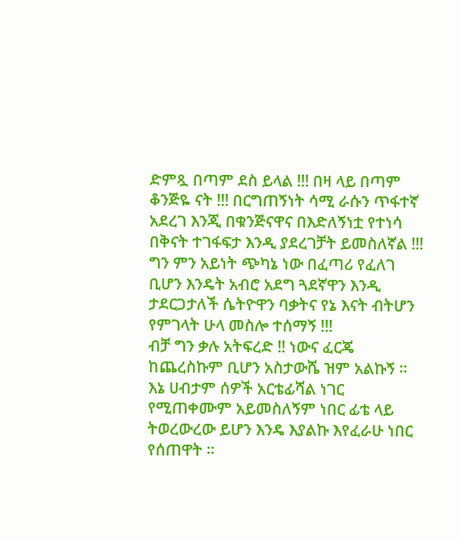ድምጿ በጣም ደስ ይላል !!! በዛ ላይ በጣም ቆንጅዬ ናት !!! በርግጠኝነት ሳሚ ራሱን ጥፋተኛ አደረገ እንጂ በቁንጅናዋና በእድለኝነቷ የተነሳ በቅናት ተገፋፍታ እንዲ ያደረገቻት ይመስለኛል !!!
ግን ምን አይነት ጭካኔ ነው በፈጣሪ የፈለገ ቢሆን እንዴት አብሮ አደግ ጓደኛዋን እንዲ ታደርጋታለች ሴትዮዋን ባቃትና የኔ እናት ብትሆን የምገላት ሁላ መስሎ ተሰማኝ !!!
ብቻ ግን ቃሉ አትፍረድ !! ነውና ፈርጄ ከጨረስኩም ቢሆን አስታውሼ ዝም አልኩኝ ።
እኔ ሀብታም ሰዎች አርቴፊሻል ነገር የሚጠቀሙም አይመስለኝም ነበር ፊቴ ላይ ትወረውረው ይሆን እንዴ እያልኩ እየፈራሁ ነበር የሰጠዋት ።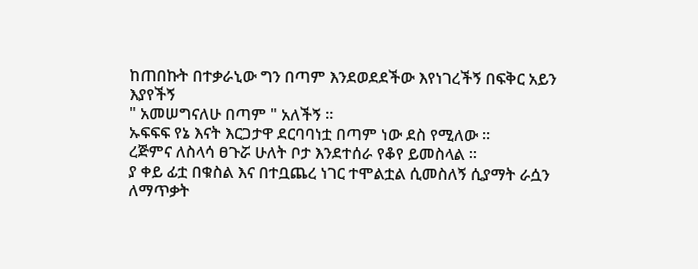ከጠበኩት በተቃራኒው ግን በጣም እንደወደደችው እየነገረችኝ በፍቅር አይን እያየችኝ
" አመሠግናለሁ በጣም " አለችኝ ።
ኡፍፍፍ የኔ እናት እርጋታዋ ደርባባነቷ በጣም ነው ደስ የሚለው ።
ረጅምና ለስላሳ ፀጉሯ ሁለት ቦታ እንደተሰራ የቆየ ይመስላል ።
ያ ቀይ ፊቷ በቁስል እና በተቧጨረ ነገር ተሞልቷል ሲመስለኝ ሲያማት ራሷን ለማጥቃት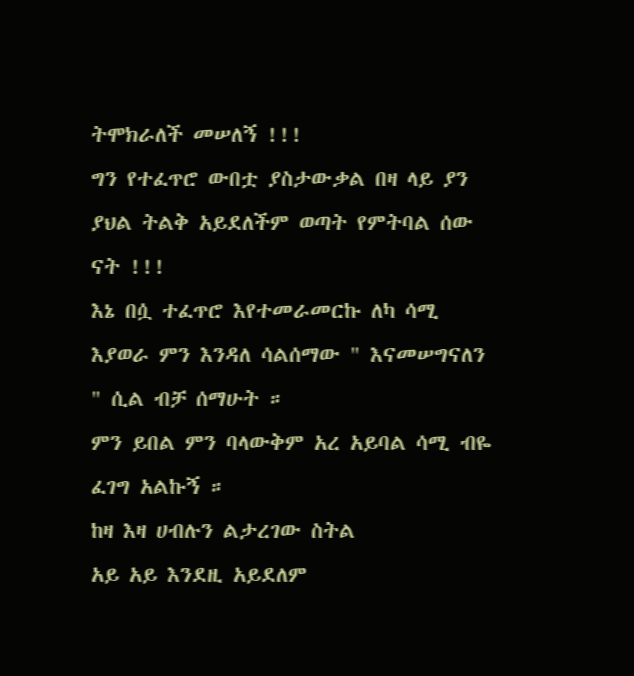ትሞክራለች መሠለኝ !!!
ግን የተፈጥሮ ውበቷ ያስታውቃል በዛ ላይ ያን ያህል ትልቅ አይደለችም ወጣት የምትባል ሰው ናት !!!
እኔ በሷ ተፈጥሮ እየተመራመርኩ ለካ ሳሚ እያወራ ምን እንዳለ ሳልሰማው " እናመሠግናለን " ሲል ብቻ ሰማሁት ።
ምን ይበል ምን ባላውቅም አረ አይባል ሳሚ ብዬ ፈገግ አልኩኝ ።
ከዛ እዛ ሀብሉን ልታረገው ስትል
አይ አይ እንደዚ አይደለም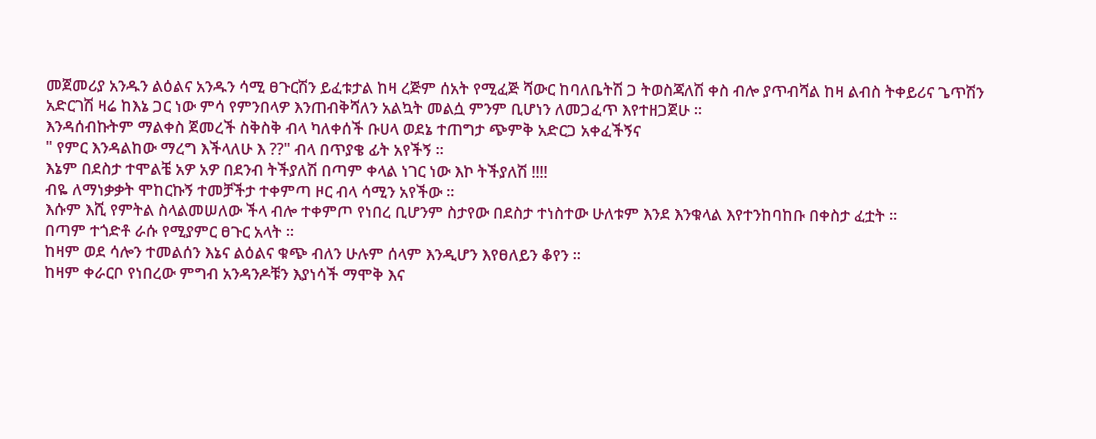መጀመሪያ አንዱን ልዕልና አንዱን ሳሚ ፀጉርሽን ይፈቱታል ከዛ ረጅም ሰአት የሚፈጅ ሻውር ከባለቤትሽ ጋ ትወስጃለሽ ቀስ ብሎ ያጥብሻል ከዛ ልብስ ትቀይሪና ጌጥሽን አድርገሽ ዛሬ ከእኔ ጋር ነው ምሳ የምንበላዎ እንጠብቅሻለን አልኳት መልሷ ምንም ቢሆነን ለመጋፈጥ እየተዘጋጀሁ ።
እንዳሰብኩትም ማልቀስ ጀመረች ስቅስቅ ብላ ካለቀሰች ቡሀላ ወደኔ ተጠግታ ጭምቅ አድርጋ አቀፈችኝና
" የምር እንዳልከው ማረግ እችላለሁ እ ??" ብላ በጥያቄ ፊት አየችኝ ።
እኔም በደስታ ተሞልቼ አዎ አዎ በደንብ ትችያለሽ በጣም ቀላል ነገር ነው እኮ ትችያለሽ !!!!
ብዬ ለማነቃቃት ሞከርኩኝ ተመቻችታ ተቀምጣ ዞር ብላ ሳሚን አየችው ።
እሱም እሺ የምትል ስላልመሠለው ችላ ብሎ ተቀምጦ የነበረ ቢሆንም ስታየው በደስታ ተነስተው ሁለቱም እንደ እንቁላል እየተንከባከቡ በቀስታ ፈቷት ።
በጣም ተጎድቶ ራሱ የሚያምር ፀጉር አላት ።
ከዛም ወደ ሳሎን ተመልሰን እኔና ልዕልና ቁጭ ብለን ሁሉም ሰላም እንዲሆን እየፀለይን ቆየን ።
ከዛም ቀራርቦ የነበረው ምግብ አንዳንዶቹን እያነሳች ማሞቅ እና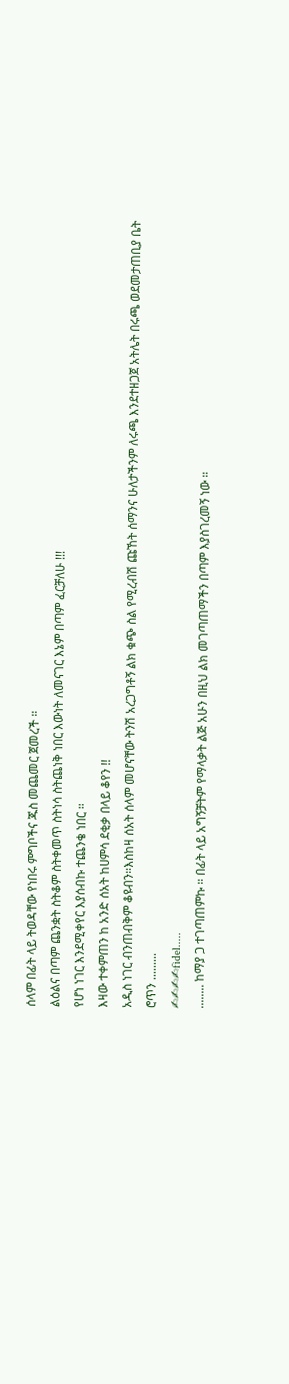ሰላም በፊት ላይ ትወዳቸው የነበሩ ምግቦችና ጁስ መጨመር ጀመረች ።
ልዕልና በጣም ጨንቋት ስትቆም ስትቀመጥ ስትነሳ ስትጨነቅ ነበር እውነት ለመናገር እኔም በጣም ፈርቻለሁ !!!
የሆነ ነገር እንደሚቀየር እያሰብኩ ተጨንቄ ነበር ።
እዛው ተቀምጠን ከ አንድ ሰአት ከሀምሳ ደቂቃ በላይ ቆየን !!
አዲስ ነገር ብንጠብቅም ቆዩብን።እስከዛ ሰአት ሰላም መሆናቸው ትንሽ አረጋግቶኝ ልክ ቁጭ ስል የሚረብሽ ጩኸት ሰማንና ሁለታችንም ለሩጫ እንደተዘጋጀ አትሌት በሩጫ ወደመታጠቢያ ቤት ሮጥን .........
✍✍✍✍fidel.....
........ ከማያ ጋ ተገጣጠምኩ ። በፊት ላይ አግኝቻትም የማላቃት ልጅ አሁን በዚህ ልክ መገጣጠማችን በጣም እያስገረመኝ ነው ።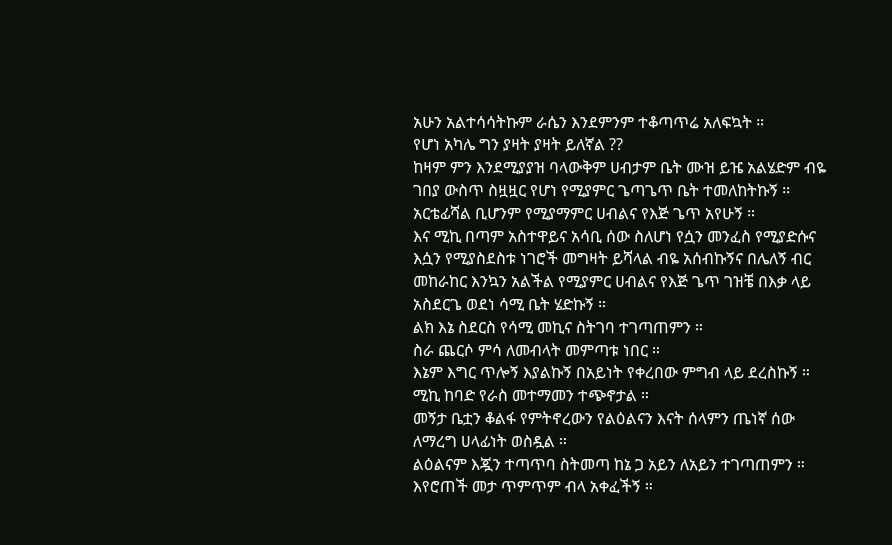አሁን አልተሳሳትኩም ራሴን እንደምንም ተቆጣጥሬ አለፍኳት ።
የሆነ አካሌ ግን ያዛት ያዛት ይለኛል ??
ከዛም ምን እንደሚያያዝ ባላውቅም ሀብታም ቤት ሙዝ ይዤ አልሄድም ብዬ ገበያ ውስጥ ስዟዟር የሆነ የሚያምር ጌጣጌጥ ቤት ተመለከትኩኝ ።
አርቴፊሻል ቢሆንም የሚያማምር ሀብልና የእጅ ጌጥ አየሁኝ ።
እና ሚኪ በጣም አስተዋይና አሳቢ ሰው ስለሆነ የሷን መንፈስ የሚያድሱና እሷን የሚያስደስቱ ነገሮች መግዛት ይሻላል ብዬ አሰብኩኝና በሌለኝ ብር መከራከር እንኳን አልችል የሚያምር ሀብልና የእጅ ጌጥ ገዝቼ በእቃ ላይ አስደርጌ ወደነ ሳሚ ቤት ሄድኩኝ ።
ልክ እኔ ስደርስ የሳሚ መኪና ስትገባ ተገጣጠምን ።
ስራ ጨርሶ ምሳ ለመብላት መምጣቱ ነበር ።
እኔም እግር ጥሎኝ እያልኩኝ በአይነት የቀረበው ምግብ ላይ ደረስኩኝ ።
ሚኪ ከባድ የራስ መተማመን ተጭኖታል ።
መኝታ ቤቷን ቆልፋ የምትኖረውን የልዕልናን እናት ሰላምን ጤነኛ ሰው ለማረግ ሀላፊነት ወስዷል ።
ልዕልናም እጇን ተጣጥባ ስትመጣ ከኔ ጋ አይን ለአይን ተገጣጠምን ።
እየሮጠች መታ ጥምጥም ብላ አቀፈችኝ ።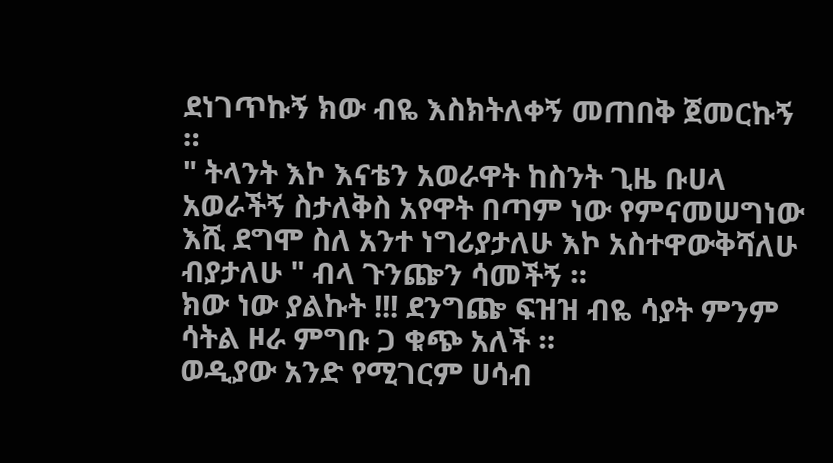ደነገጥኩኝ ክው ብዬ እስክትለቀኝ መጠበቅ ጀመርኩኝ ።
" ትላንት እኮ እናቴን አወራዋት ከስንት ጊዜ ቡሀላ አወራችኝ ስታለቅስ አየዋት በጣም ነው የምናመሠግነው እሺ ደግሞ ስለ አንተ ነግሪያታለሁ እኮ አስተዋውቅሻለሁ ብያታለሁ " ብላ ጉንጬን ሳመችኝ ።
ክው ነው ያልኩት !!! ደንግጬ ፍዝዝ ብዬ ሳያት ምንም ሳትል ዞራ ምግቡ ጋ ቁጭ አለች ።
ወዲያው አንድ የሚገርም ሀሳብ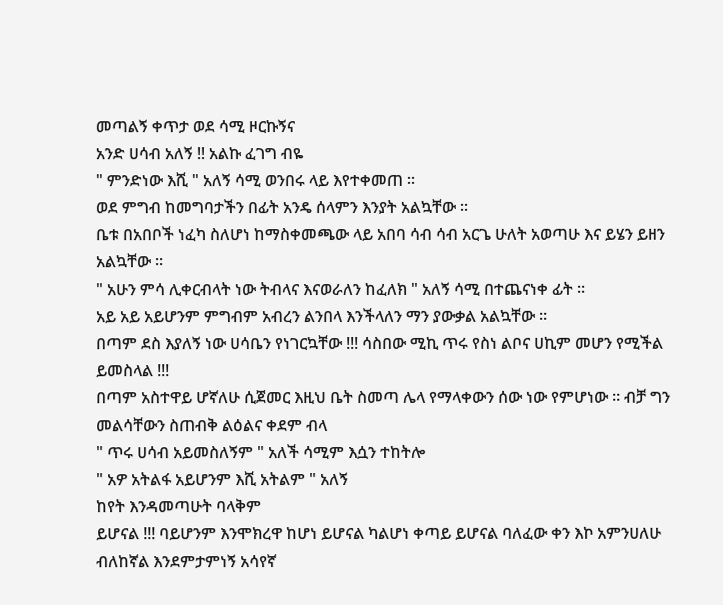መጣልኝ ቀጥታ ወደ ሳሚ ዞርኩኝና
አንድ ሀሳብ አለኝ !! አልኩ ፈገግ ብዬ
" ምንድነው እሺ " አለኝ ሳሚ ወንበሩ ላይ እየተቀመጠ ።
ወደ ምግብ ከመግባታችን በፊት አንዴ ሰላምን እንያት አልኳቸው ።
ቤቱ በአበቦች ነፈካ ስለሆነ ከማስቀመጫው ላይ አበባ ሳብ ሳብ አርጌ ሁለት አወጣሁ እና ይሄን ይዘን አልኳቸው ።
" አሁን ምሳ ሊቀርብላት ነው ትብላና እናወራለን ከፈለክ " አለኝ ሳሚ በተጨናነቀ ፊት ።
አይ አይ አይሆንም ምግብም አብረን ልንበላ እንችላለን ማን ያውቃል አልኳቸው ።
በጣም ደስ እያለኝ ነው ሀሳቤን የነገርኳቸው !!! ሳስበው ሚኪ ጥሩ የስነ ልቦና ሀኪም መሆን የሚችል ይመስላል !!!
በጣም አስተዋይ ሆኛለሁ ሲጀመር እዚህ ቤት ስመጣ ሌላ የማላቀውን ሰው ነው የምሆነው ። ብቻ ግን መልሳቸውን ስጠብቅ ልዕልና ቀደም ብላ
" ጥሩ ሀሳብ አይመስለኝም " አለች ሳሚም እሷን ተከትሎ
" አዎ አትልፋ አይሆንም እሺ አትልም " አለኝ
ከየት እንዳመጣሁት ባላቅም
ይሆናል !!! ባይሆንም እንሞክረዋ ከሆነ ይሆናል ካልሆነ ቀጣይ ይሆናል ባለፈው ቀን እኮ አምንሀለሁ ብለከኛል እንደምታምነኝ አሳየኛ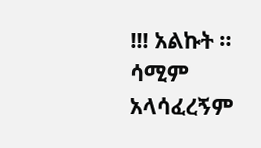!!! አልኩት ።
ሳሚም አላሳፈረኝም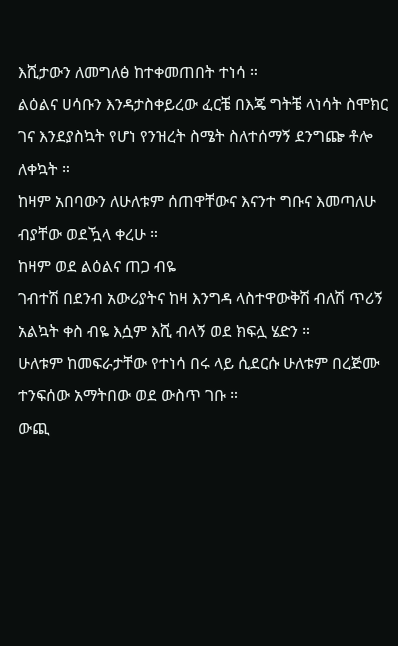እሺታውን ለመግለፅ ከተቀመጠበት ተነሳ ።
ልዕልና ሀሳቡን እንዳታስቀይረው ፈርቼ በእጄ ግትቼ ላነሳት ስሞክር ገና እንደያስኳት የሆነ የንዝረት ስሜት ስለተሰማኝ ደንግጬ ቶሎ ለቀኳት ።
ከዛም አበባውን ለሁለቱም ሰጠዋቸውና እናንተ ግቡና እመጣለሁ ብያቸው ወደዃላ ቀረሁ ።
ከዛም ወደ ልዕልና ጠጋ ብዬ
ገብተሽ በደንብ አውሪያትና ከዛ እንግዳ ላስተዋውቅሽ ብለሽ ጥሪኝ አልኳት ቀስ ብዬ እሷም እሺ ብላኝ ወደ ክፍሏ ሄድን ።
ሁለቱም ከመፍራታቸው የተነሳ በሩ ላይ ሲደርሱ ሁለቱም በረጅሙ ተንፍሰው አማትበው ወደ ውስጥ ገቡ ።
ውጪ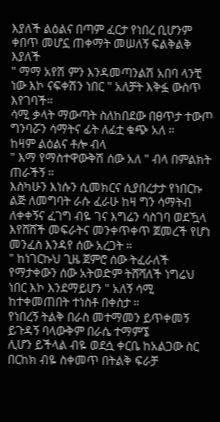እያለች ልዕልና በጣም ፈርታ የነበረ ቢሆንም ቀበጥ መሆኗ ጠቀማት መሠለኝ ፍልቅልቅ እያለች
" ማማ አየሽ ምን እንዳመጣንልሽ አበባ ላንቺ ነው እኮ ናፍቀሽን ነበር " አለቻት እቅፏ ውስጥ እየገባች።
ሳሚ ቃላት ማውጣት ስለከበደው በፀጥታ ተውጦ ግንባሯን ሳማትና ፊት ለፊቷ ቁጭ አለ ።
ከዛም ልዕልና ቶሎ ብላ
" እማ የማስተዋውቅሽ ሰው አለ " ብላ በምልክት ጠራችኝ ።
እስካሁን እነሱን ሲመክርና ሲያበረታታ የነበርኩ ልጅ ለመግባት ራሱ ፈራሁ ከዛ ግን ሳማትብ ለቀቀኝና ፈገግ ብዬ ገና እግሬን ሳስገባ ወደዃላ እየሸሸች መፍራትና መንቀጥቀጥ ጀመረች የሆነ መንፈስ እንዳየ ሰው አረጋት ።
" ከነገርኩህ ጊዜ ጀምሮ ሰው ትፈራለች የማታቀውን ሰው አትወድም ትሸሻለች ነግሬህ ነበር እኮ እንደማይሆን " አለኝ ሳሚ ከተቀመጠበት ተነስቶ በቀስታ ።
የነበረኝ ትልቅ በራስ መተማመን ይጥቀመኝ ይጉዳኝ ባላውቅም በራሴ ተማምኜ
ሊሆን ይችላል ብዬ ወደሷ ቀርቤ ከአልጋው ስር በርከክ ብዬ ስቀመጥ በትልቅ ፍራቻ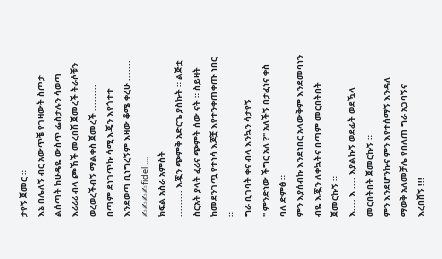ታየኝ ጀመር ።
እኔ በሌለኝ ብር አውጥቼ የገዛውት ስጦታ ልሰጣት ከሁዴዬ ውስጥ ፌስታሉን ሳወጣ እሪሪሪ ብላ ጮኸች መረበሽ ጀመረች ትራሶቹን ወረወረችብኝ ማልቀስ ጀመረች .........
በጣም ደነገጥኩ ሳሚ እጄን እየጎተተ እንደወጣ ቢነግረኝም እዛው ቆሜ ቀረሁ .......
✍✍✍✍fidel ....
ክፍል አስራ አምስት
......... እጇን ጭምቅ አድርጌ ያስኩት ። ልጅቷ ስርአት ያላት ፈሪና ጭምት ሰው ናት ። ስይዛት ከመደንገጧ የተነሳ እጆቿ እየተንቀጠቀጡ ነበር ።
ግራ ቢገባት ቀና ብላ እንኳን ሳታየኝ
" ምንድነው ችግር አለ ?" አለችኝ በታፈነና ቀስ ባለ ድምፅ ።
ምን እያሰብኩ እንደነበር አላውቅም እንደመባነን ብዬ እጇን ለቀኳትና በጣም መርበትበት ጀመርኩኝ ።
እ.... እ .... እያልኩኝ ወደፊት ወደዃላ መርበትበት ጀመርኩኝ ።
ምን እንደሆንኩና ምን እየተሰማኝ እንዳለ ማወቅ አለመቻሌ የበለጠ ግራ አጋባኝና እረበሸኝ !!!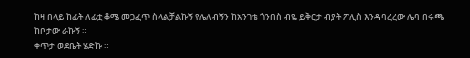ከዛ በላይ ከፊት ለፊቷ ቆሜ መጋፈጥ ስላልቻልኩኝ የሌለብኝን ከአንገቴ ጎንበስ ብዬ ይቅርታ ብያት ፖሊስ እንዳባረረው ሌባ በሩጫ ከቦታው ራኩኝ ።
ቀጥታ ወደቤት ሄድኩ ።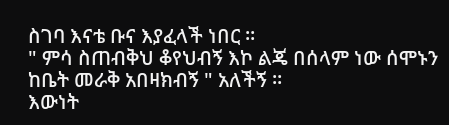ስገባ እናቴ ቡና እያፈላች ነበር ።
" ምሳ ስጠብቅህ ቆየህብኝ እኮ ልጄ በሰላም ነው ሰሞኑን ከቤት መራቅ አበዛክብኝ " አለችኝ ።
እውነት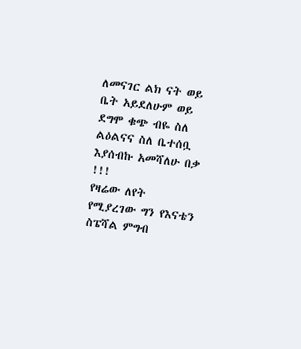ለመናገር ልክ ናት ወይ ቤት አይደለሁም ወይ ደግሞ ቁጭ ብዬ ስለ ልዕልናና ስለ ቤተሰቧ እያሰብኩ አመሻለሁ በቃ !!!
የዛሬው ለየት የሚያረገው ግን የእናቴን ስፔሻል ምግብ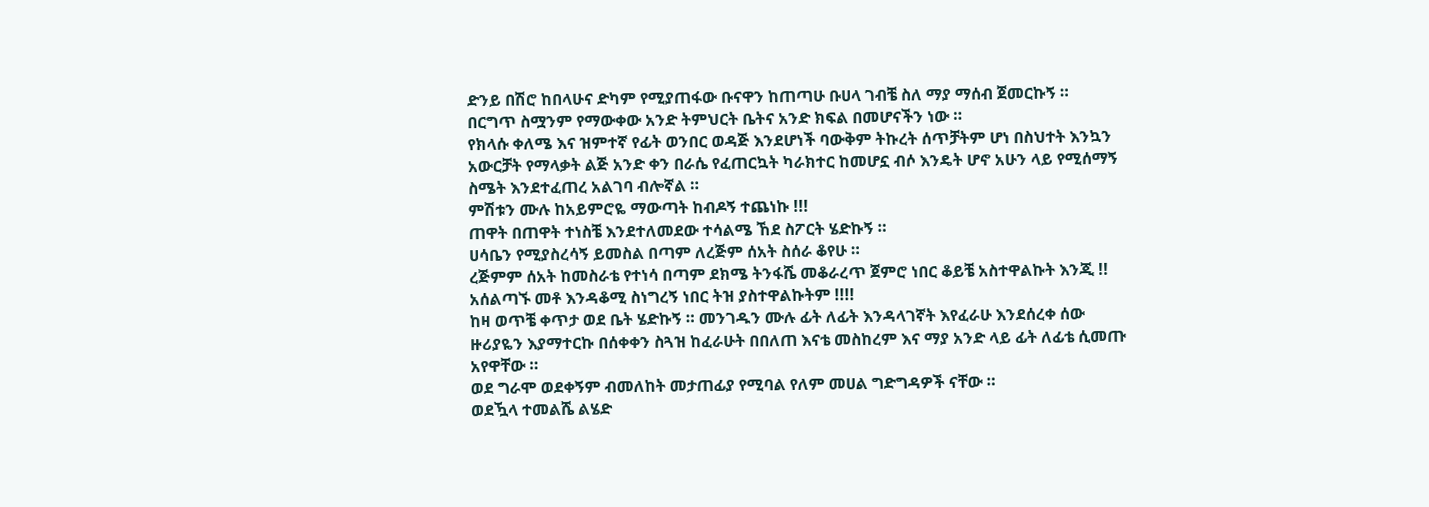ድንይ በሽሮ ከበላሁና ድካም የሚያጠፋው ቡናዋን ከጠጣሁ ቡሀላ ገብቼ ስለ ማያ ማሰብ ጀመርኩኝ ።
በርግጥ ስሟንም የማውቀው አንድ ትምህርት ቤትና አንድ ክፍል በመሆናችን ነው ።
የክላሱ ቀለሜ እና ዝምተኛ የፊት ወንበር ወዳጅ እንደሆነች ባውቅም ትኩረት ሰጥቻትም ሆነ በስህተት እንኳን አውርቻት የማላቃት ልጅ አንድ ቀን በራሴ የፈጠርኳት ካራክተር ከመሆኗ ብሶ እንዴት ሆኖ አሁን ላይ የሚሰማኝ ስሜት እንደተፈጠረ አልገባ ብሎኛል ።
ምሽቱን ሙሉ ከአይምሮዬ ማውጣት ከብዶኝ ተጨነኩ !!!
ጠዋት በጠዋት ተነስቼ እንደተለመደው ተሳልሜ ኸደ ስፖርት ሄድኩኝ ።
ሀሳቤን የሚያስረሳኝ ይመስል በጣም ለረጅም ሰአት ስሰራ ቆየሁ ።
ረጅምም ሰአት ከመስራቴ የተነሳ በጣም ደክሜ ትንፋሼ መቆራረጥ ጀምሮ ነበር ቆይቼ አስተዋልኩት እንጂ !!
አሰልጣኙ መቶ እንዳቆሚ ስነግረኝ ነበር ትዝ ያስተዋልኩትም !!!!
ከዛ ወጥቼ ቀጥታ ወደ ቤት ሄድኩኝ ። መንገዱን ሙሉ ፊት ለፊት እንዳላገኛት እየፈራሁ እንደሰረቀ ሰው ዙሪያዬን እያማተርኩ በሰቀቀን ስጓዝ ከፈራሁት በበለጠ እናቴ መስከረም እና ማያ አንድ ላይ ፊት ለፊቴ ሲመጡ አየዋቸው ።
ወደ ግራሞ ወደቀኝም ብመለከት መታጠፊያ የሚባል የለም መሀል ግድግዳዎች ናቸው ።
ወደዃላ ተመልሼ ልሄድ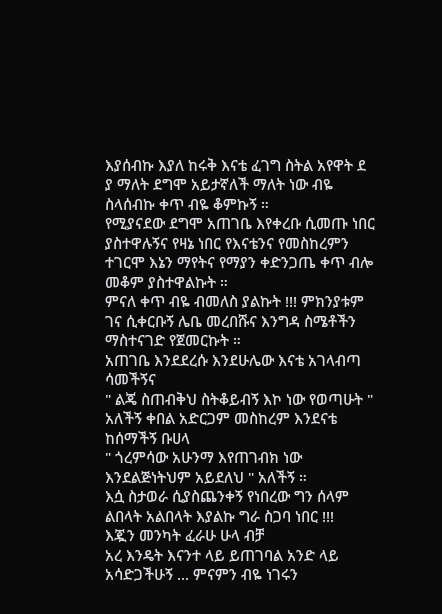እያሰብኩ እያለ ከሩቅ እናቴ ፈገግ ስትል አየዋት ደ
ያ ማለት ደግሞ አይታኛለች ማለት ነው ብዬ ስላሰብኩ ቀጥ ብዬ ቆምኩኝ ።
የሚያናደው ደግሞ አጠገቤ እየቀረቡ ሲመጡ ነበር ያስተዋሉኝና የዛኔ ነበር የእናቴንና የመስከረምን ተገርሞ እኔን ማየትና የማያን ቀድንጋጤ ቀጥ ብሎ መቆም ያስተዋልኩት ።
ምናለ ቀጥ ብዬ ብመለስ ያልኩት !!! ምክንያቱም ገና ሲቀርቡኝ ሌቤ መረበሹና እንግዳ ስሜቶችን ማስተናገድ የጀመርኩት ።
አጠገቤ እንደደረሱ እንደሁሌው እናቴ አገላብጣ ሳመችኝና
" ልጄ ስጠብቅህ ስትቆይብኝ እኮ ነው የወጣሁት " አለችኝ ቀበል አድርጋም መስከረም እንደናቴ ከሰማችኝ ቡሀላ
" ጎረምሳው አሁንማ እየጠገብክ ነው እንደልጅነትህም አይደለህ " አለችኝ ።
እሷ ስታወራ ሲያስጨንቀኝ የነበረው ግን ሰላም ልበላት አልበላት እያልኩ ግራ ስጋባ ነበር !!!
እጇን መንካት ፈራሁ ሁላ ብቻ
አረ እንዴት እናንተ ላይ ይጠገባል አንድ ላይ አሳድጋችሁኝ ... ምናምን ብዬ ነገሩን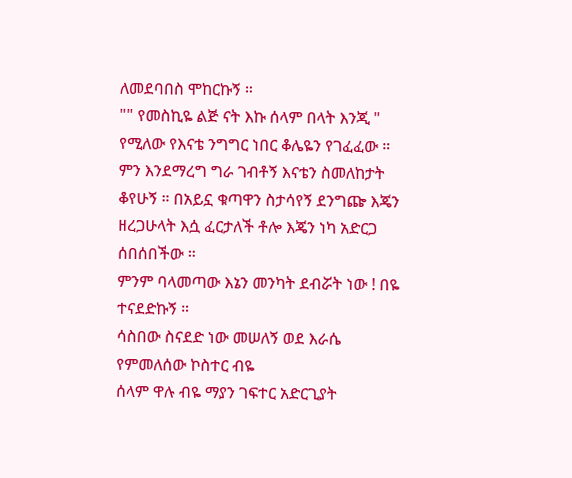ለመደባበስ ሞከርኩኝ ።
"" የመስኪዬ ልጅ ናት እኩ ሰላም በላት እንጂ " የሚለው የእናቴ ንግግር ነበር ቆሌዬን የገፈፈው ።
ምን እንደማረግ ግራ ገብቶኝ እናቴን ስመለከታት ቆየሁኝ ። በአይኗ ቁጣዋን ስታሳየኝ ደንግጬ እጄን ዘረጋሁላት እሷ ፈርታለች ቶሎ እጄን ነካ አድርጋ ሰበሰበችው ።
ምንም ባላመጣው እኔን መንካት ደብሯት ነው ! በዬ ተናደድኩኝ ።
ሳስበው ስናደድ ነው መሠለኝ ወደ እራሴ የምመለሰው ኮስተር ብዬ
ሰላም ዋሉ ብዬ ማያን ገፍተር አድርጊያት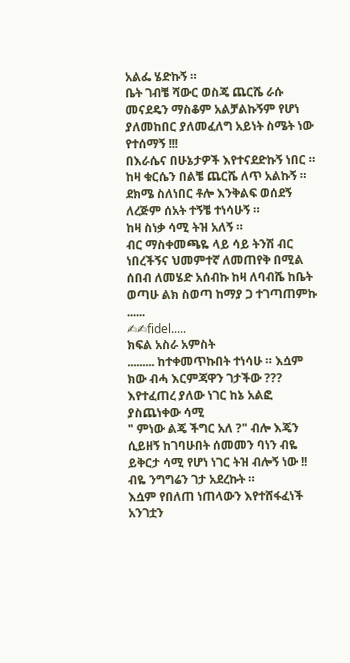አልፌ ሄድኩኝ ።
ቤት ገብቼ ሻውር ወስጄ ጨርሼ ራሱ መናደዴን ማስቆም አልቻልኩኝም የሆነ ያለመከበር ያለመፈለግ አይነት ስሜት ነው የተሰማኝ !!!
በእራሴና በሁኔታዎች እየተናደድኩኝ ነበር ።
ከዛ ቁርሴን በልቼ ጨርሼ ለጥ አልኩኝ ።
ደክሜ ስለነበር ቶሎ እንቅልፍ ወሰደኝ ለረጅም ሰአት ተኝቼ ተነሳሁኝ ።
ከዛ ስነቃ ሳሚ ትዝ አለኝ ።
ብር ማስቀመጫዬ ላይ ሳይ ትንሽ ብር ነበረችኝና ህመምተኛ ለመጠየቅ በሚል ሰበብ ለመሄድ አሰብኩ ከዛ ለባብሼ ከቤት ወጣሁ ልክ ስወጣ ከማያ ጋ ተገጣጠምኩ ......
✍✍fidel.....
ክፍል አስራ አምስት
......... ከተቀመጥኩበት ተነሳሁ ። እሷም ክው ብሓ እርምጃዋን ገታችው ???
እየተፈጠረ ያለው ነገር ከኔ አልፎ ያስጨነቀው ሳሚ
" ምነው ልጄ ችግር አለ ?" ብሎ እጄን ሲይዘኝ ከገባሁበት ሰመመን ባነን ብዬ
ይቅርታ ሳሚ የሆነ ነገር ትዝ ብሎኝ ነው !! ብዬ ንግግሬን ገታ አደረኩት ።
እሷም የበለጠ ነጠላውን እየተሸፋፈነች አንገቷን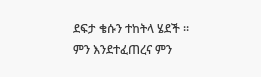ደፍታ ቄሱን ተከትላ ሄደች ።
ምን እንደተፈጠረና ምን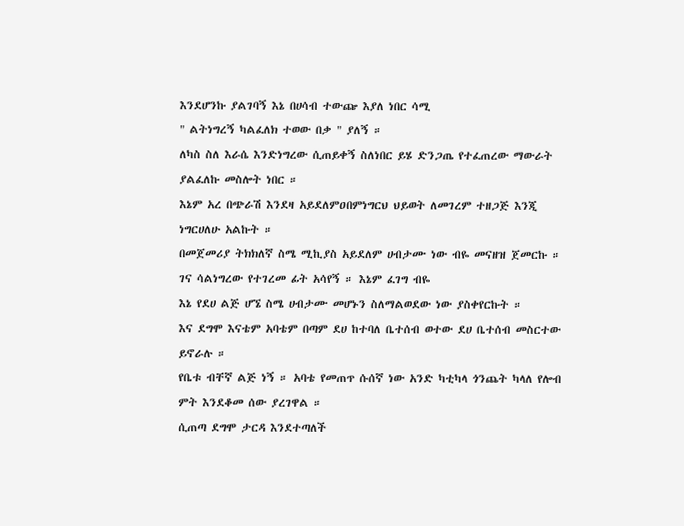እንደሆንኩ ያልገባኝ እኔ በሀሳብ ተውጬ እያለ ነበር ሳሚ
" ልትነግረኝ ካልፈለክ ተወው በቃ " ያለኝ ።
ለካስ ስለ እራሴ እንድነግረው ሲጠይቀኝ ስለነበር ይሄ ድንጋጤ የተፈጠረው ማውራት ያልፈለኩ መስሎት ነበር ።
እኔም አረ በጭራሽ እንደዛ አይደለምዐበምነግርህ ህይወት ለመገረም ተዘጋጅ እንጂ ነግርሀለሁ አልኩት ።
በመጀመሪያ ትክክለኛ ስሜ ሚኪያስ አይደለም ሀብታሙ ነው ብዬ መናዘዝ ጀመርኩ ።
ገና ሳልነግረው የተገረመ ፊት አሳየኝ ። እኔም ፈገግ ብዬ
እኔ የደሀ ልጅ ሆኜ ስሜ ሀብታሙ መሆኑን ስለማልወደው ነው ያስቀየርኩት ።
እና ደግሞ እናቴም አባቴም በጣም ደሀ ከተባለ ቤተሰብ ወተው ደሀ ቤተሰብ መስርተው ይኖራሉ ።
የቤቱ ብቸኛ ልጅ ነኝ ። አባቴ የመጠጥ ሱሰኛ ነው አንድ ካቲካላ ጎንጨት ካላለ የሎብ ምት እንደቆመ ሰው ያረገዋል ።
ሲጠጣ ደግሞ ታርዳ እንደተጣለች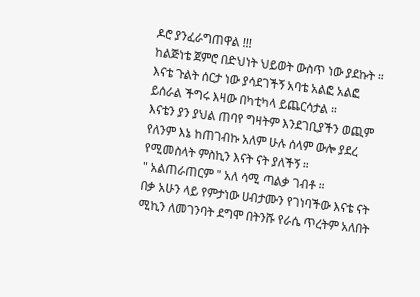ዶሮ ያንፈራግጠዋል !!!
ከልጅነቴ ጀምሮ በድህነት ህይወት ውስጥ ነው ያደኩት ።
እናቴ ጉልት ሰርታ ነው ያሳደገችኝ አባቴ አልፎ አልፎ ይሰራል ችግሩ እዛው በካቲካላ ይጨርሳታል ።
እናቴን ያን ያህል ጠባየ ግዛትም እንደገቢያችን ወጪም የለንም እኔ ከጠገብኩ አለም ሁሉ ሰላም ውሎ ያደረ የሚመስላት ምስኪን እናት ናት ያለችኝ ።
" አልጠራጠርም " አለ ሳሚ ጣልቃ ገብቶ ።
በቃ አሁን ላይ የምታነው ሀብታሙን የገነባችው እናቴ ናት ሚኪን ለመገንባት ደግሞ በትንሹ የራሴ ጥረትም አለበት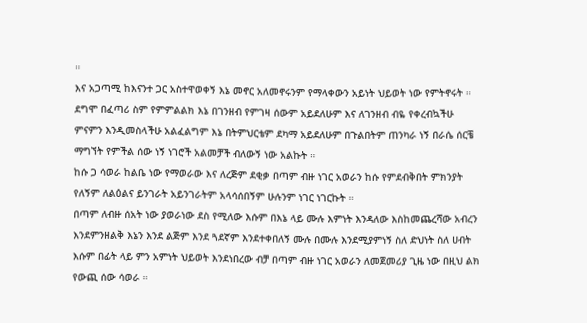።
እና አጋጣሚ ከእናንተ ጋር አስተዋወቀኝ እኔ መኖር አለመኖሩንም የማላቀውን አይነት ህይወት ነው የምትኖሩት ።
ደግሞ በፈጣሪ ስም የምምልልክ እኔ በገንዘብ የምገዛ ሰውም አይደለሁም እና ለገንዘብ ብዬ የቀረብኳችሁ ምናምን እንዲመስላችሁ አልፈልግም እኔ በትምህርቴም ደካማ አይደለሁም በጉልበትም ጠንካራ ነኝ በራሴ ሰርቼ ማግኘት የምችል ሰው ነኝ ነገሮች አልመቻች ብለውኝ ነው አልኩት ።
ከሱ ጋ ሳወራ ከልቤ ነው የማወራው እና ለረጅም ደቂቃ በጣም ብዙ ነገር አወራን ከሱ የምደብቅበት ምክንያት የለኝም ለልዕልና ይንገራት አይንገራትም አላሳሰበኝም ሁሉንም ነገር ነገርኩት ።
በጣም ለብዙ ሰአት ነው ያወራነው ደስ የሚለው እሱም በእኔ ላይ ሙሉ እምነት እንዳለው እስከመጨረሻው አብረን እንደምንዘልቅ እኔን እንደ ልጅም እንደ ጓደኛም እንደተቀበለኝ ሙሉ በሙሉ እንደሚያምነኝ ስለ ድህነት ስለ ሀብት እሱም በፊት ላይ ምን አምነት ህይወት እንደነበረው ብቻ በጣም ብዙ ነገር አወራን ለመጀመሪያ ጊዜ ነው በዚህ ልክ የውጪ ሰው ሳወራ ።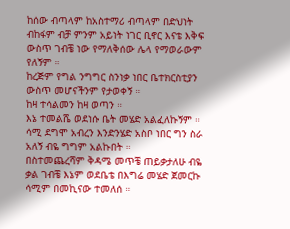ከሰው ብጣላም ከአስተማሪ ብጣላም በድህነት ብከፋም ብቻ ምንም አይነት ነገር ቢኖር እናቴ እቅፍ ውስጥ ገብቼ ነው የማለቅሰው ሌላ የማወራውም የለኝም ።
ከረጅም የግል ንግግር ስንነቃ ነበር ቤተክርስቲያን ውስጥ መሆናችንም የታወቀኝ ።
ከዛ ተሳልመን ከዛ ወጣን ።
እኔ ተመልሼ ወደነሱ ቤት መሄድ አልፈለኩኝም ። ሳሚ ደግሞ አብረን እንድንሄድ አስቦ ነበር ግን ስራ አለኝ ብዬ ግግም አልኩበት ።
በስተመጨረሻም ቅዳሜ መጥቼ ጠይቃታለሁ ብዬ ቃል ገብቼ እኔም ወደቤቴ በእግሬ መሄድ ጀመርኩ ሳሚም በመኪናው ተመለሰ ።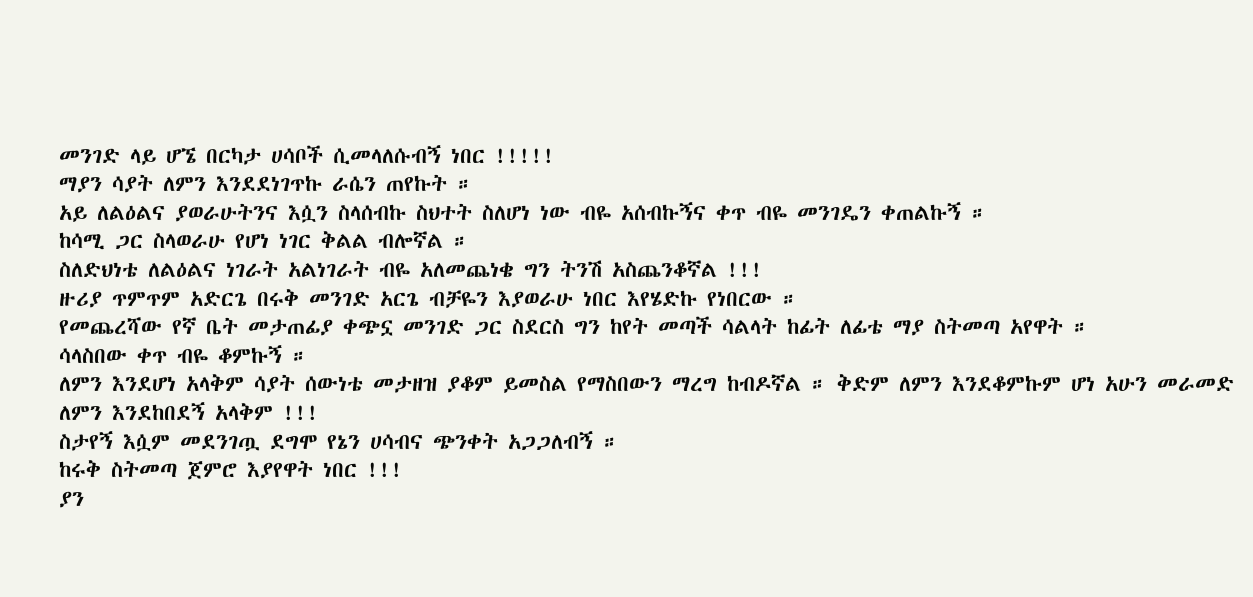መንገድ ላይ ሆኜ በርካታ ሀሳቦች ሲመላለሱብኝ ነበር !!!!!
ማያን ሳያት ለምን እንደደነገጥኩ ራሴን ጠየኩት ።
አይ ለልዕልና ያወራሁትንና እሷን ስላሰብኩ ስህተት ስለሆነ ነው ብዬ አሰብኩኝና ቀጥ ብዬ መንገዴን ቀጠልኩኝ ።
ከሳሚ ጋር ስላወራሁ የሆነ ነገር ቅልል ብሎኛል ።
ስለድህነቴ ለልዕልና ነገራት አልነገራት ብዬ አለመጨነቄ ግን ትንሽ አስጨንቆኛል !!!
ዙሪያ ጥምጥም አድርጌ በሩቅ መንገድ አርጌ ብቻዬን እያወራሁ ነበር እየሄድኩ የነበርው ።
የመጨረሻው የኛ ቤት መታጠፊያ ቀጭኗ መንገድ ጋር ስደርስ ግን ከየት መጣች ሳልላት ከፊት ለፊቴ ማያ ስትመጣ አየዋት ።
ሳላስበው ቀጥ ብዬ ቆምኩኝ ።
ለምን እንደሆነ አላቅም ሳያት ሰውነቴ መታዘዝ ያቆም ይመስል የማስበውን ማረግ ከብዶኛል ። ቅድም ለምን እንደቆምኩም ሆነ አሁን መራመድ ለምን እንደከበደኝ አላቅም !!!
ስታየኝ እሷም መደንገጧ ደግሞ የኔን ሀሳብና ጭንቀት አጋጋለብኝ ።
ከሩቅ ስትመጣ ጀምሮ እያየዋት ነበር !!!
ያን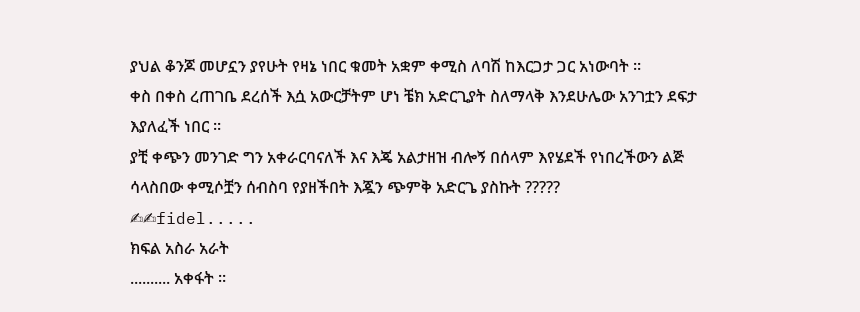ያህል ቆንጆ መሆኗን ያየሁት የዛኔ ነበር ቁመት አቋም ቀሚስ ለባሽ ከእርጋታ ጋር አነውባት ።
ቀስ በቀስ ረጠገቤ ደረሰች እሷ አውርቻትም ሆነ ቼክ አድርጊያት ስለማላቅ እንደሁሌው አንገቷን ደፍታ እያለፈች ነበር ።
ያቺ ቀጭን መንገድ ግን አቀራርባናለች እና እጄ አልታዘዝ ብሎኝ በሰላም እየሄደች የነበረችውን ልጅ ሳላስበው ቀሚሶቿን ሰብስባ የያዘችበት እጇን ጭምቅ አድርጌ ያስኩት ?????
✍✍fidel.....
ክፍል አስራ አራት
.......... አቀፋት ።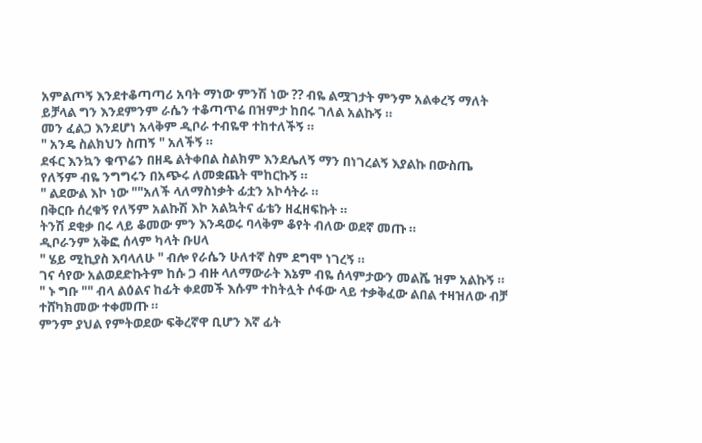አምልጦኝ እንደተቆጣጣሪ አባት ማነው ምንሽ ነው ?? ብዬ ልሟገታት ምንም አልቀረኝ ማለት ይቻላል ግን እንደምንም ራሴን ተቆጣጥሬ በዝምታ ከበሩ ገለል አልኩኝ ።
መን ፈልጋ እንደሆነ አላቅም ዲቦራ ተብዬዋ ተከተለችኝ ።
" አንዴ ስልክህን ስጠኝ " አለችኝ ።
ደፋር እንኳን ቁጥሬን በዘዴ ልትቀበል ስልክም እንደሌለኝ ማን በነገረልኝ እያልኩ በውስጤ
የለኝም ብዬ ንግግሩን በአጭሩ ለመቋጨት ሞከርኩኝ ።
" ልደውል እኮ ነው ""አለች ላለማስነቃት ፊቷን አኮሳትራ ።
በቅርቡ ሰረቁኝ የለኝም አልኩሽ እኮ አልኳትና ፊቴን ዘፈዘፍኩት ።
ትንሽ ደቂቃ በሩ ላይ ቆመው ምን እንዳወሩ ባላቅም ቆየት ብለው ወደኛ መጡ ።
ዲቦራንም አቅፎ ሰላም ካላት ቡሀላ
" ሄይ ሚኪያስ እባላለሁ " ብሎ የራሴን ሁለተኛ ስም ደግሞ ነገረኝ ።
ገና ሳየው አልወደድኩትም ከሱ ጋ ብዙ ላለማውራት እኔም ብዬ ሰላምታውን መልሼ ዝም አልኩኝ ።
" ኑ ግቡ "" ብላ ልዕልና ከፊት ቀደመች እሱም ተከትሏት ሶፋው ላይ ተቃቅፈው ልበል ተዛዝለው ብቻ ተሸካክመው ተቀመጡ ።
ምንም ያህል የምትወደው ፍቅረኛዋ ቢሆን እኛ ፊት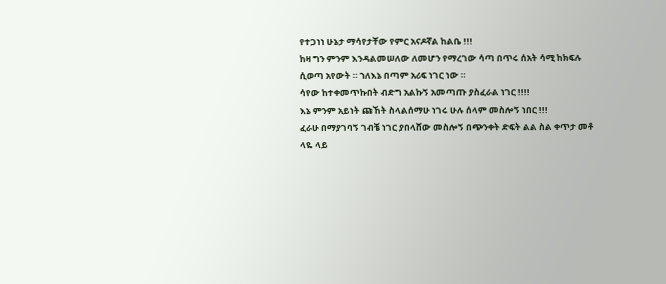የተጋነነ ሁኔታ ማሳየታቸው የምር አናዶኛል ከልቤ !!!
ከዛ ግን ምንም እንዳልመሠለው ለመሆን የማረገው ሳጣ በጥሩ ሰአት ሳሚ ከክፍሉ ሲወጣ አየውት ። ኀለእኔ በጣም አሪፍ ነገር ነው ።
ሳየው ከተቀመጥኩበት ብድግ አልኩኝ አመጣጡ ያስፈራል ነገር !!!!
እኔ ምንም አይነት ጩኸት ስላልሰማሁ ነገሩ ሁሉ ሰላም መስሎኝ ነበር !!!
ፈራሁ በማያገባኝ ገብቼ ነገር ያበላሸው መስሎኝ በጭንቀት ድፍት ልል ስል ቀጥታ መቶ ላዬ ላይ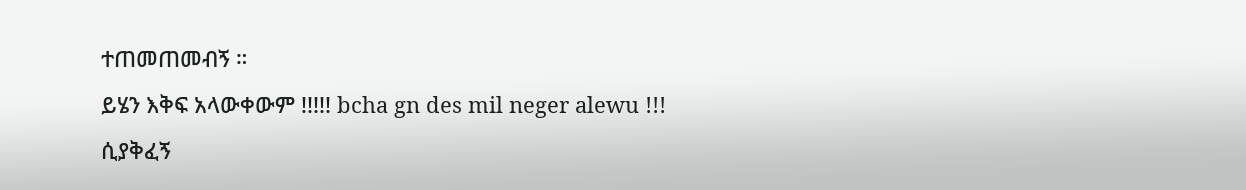ተጠመጠመብኝ ።
ይሄን እቅፍ አላውቀውም !!!!! bcha gn des mil neger alewu !!!
ሲያቅፈኝ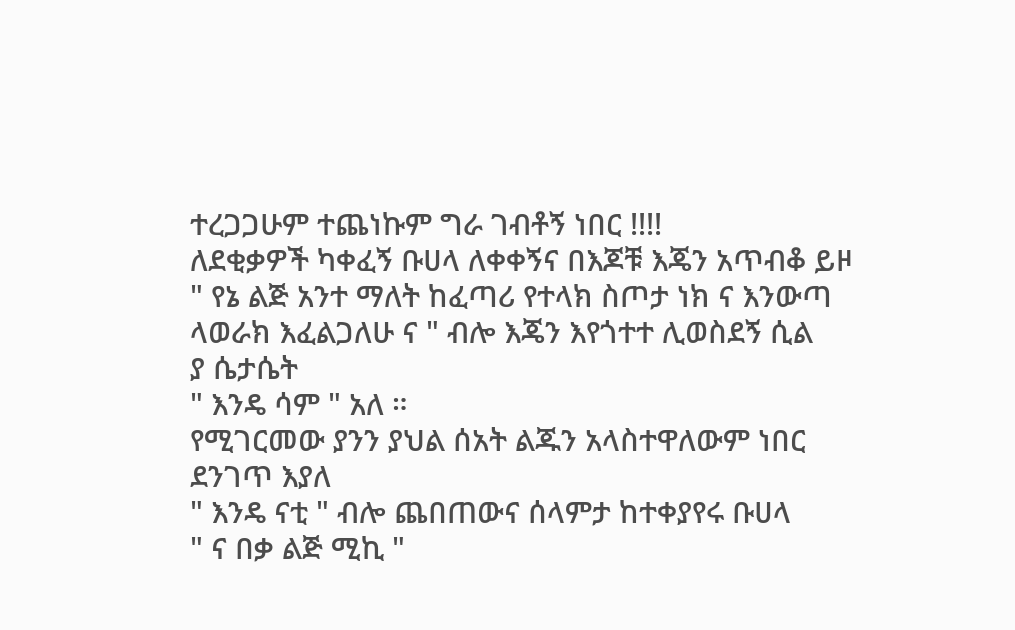ተረጋጋሁም ተጨነኩም ግራ ገብቶኝ ነበር !!!!
ለደቂቃዎች ካቀፈኝ ቡሀላ ለቀቀኝና በእጆቹ እጄን አጥብቆ ይዞ
" የኔ ልጅ አንተ ማለት ከፈጣሪ የተላክ ስጦታ ነክ ና እንውጣ ላወራክ እፈልጋለሁ ና " ብሎ እጄን እየጎተተ ሊወስደኝ ሲል
ያ ሴታሴት
" እንዴ ሳም " አለ ።
የሚገርመው ያንን ያህል ሰአት ልጁን አላስተዋለውም ነበር ደንገጥ እያለ
" እንዴ ናቲ " ብሎ ጨበጠውና ሰላምታ ከተቀያየሩ ቡሀላ
" ና በቃ ልጅ ሚኪ "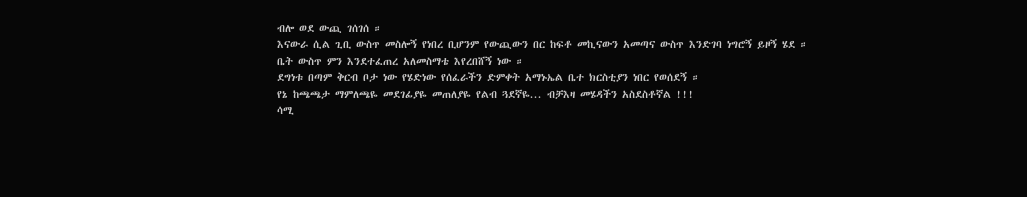ብሎ ወደ ውጪ ገሰገሰ ።
እናውራ ሲል ጊቢ ውስጥ መስሎኝ የነበረ ቢሆንም የውጪውን በር ከፍቶ መኪናውን አመጣና ውስጥ እንድገባ ነግሮኝ ይዞኝ ሄደ ።
ቤት ውስጥ ምን እንደተፈጠረ አለመስማቴ እየረበሸኝ ነው ።
ደግነቱ በጣም ቅርብ ቦታ ነው የሄድነው የሰፈራችን ድምቀት አማኑኤል ቤተ ክርስቲያን ነበር የወሰደኝ ።
የኔ ከጫጫታ ማምለጫዬ መደገፊያዬ መጠለያዬ የልብ ጓደኛዬ... ብቻእዛ መሄዳችን አስደስቶኛል !!!
ሳሚ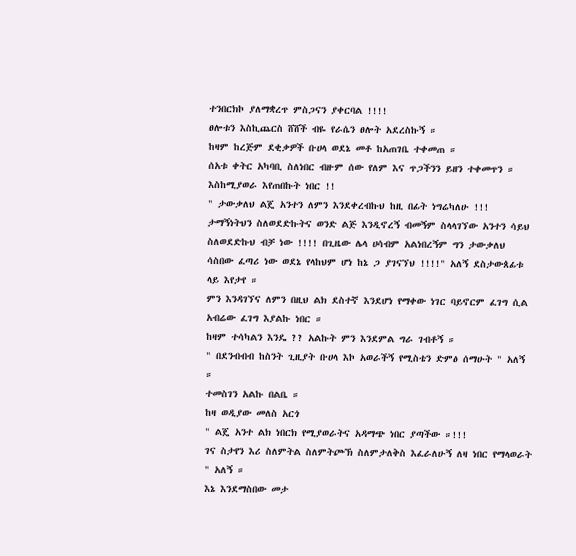ተንበርክኮ ያለማቋረጥ ምስጋናን ያቀርባል !!!!
ፀሎቱን እስኪጨርስ ሸሸች ብዬ የራሴን ፀሎት አደረስኩኝ ።
ከዛም ከረጅም ደቂቃዎች ቡሀላ ወደኔ መቶ ከአጠገቤ ተቀመጠ ።
ሰአቱ ቀትር አካባቢ ስለነበር ብዙም ሰው የለም እና ጥጋችንን ይዘን ተቀመጥን ።
እስከሚያወራ እየጠበኩት ነበር !!
" ታውቃለህ ልጄ አንተን ለምን እንደቀረብኩህ ከዚ በፊት ነግሬካለሁ !!!
ታማኝነትህን ስለወደድኩትና ወንድ ልጅ እንዲኖረኝ ብመኝም ስላላገኘው አንተን ሳይህ ስለወደድኩህ ብቻ ነው !!!! በጊዜው ሌላ ሀሳብም አልነበረኝም ግን ታውቃለህ ሳስበው ፈጣሪ ነው ወደኔ የላከህም ሆነ ከኔ ጋ ያገናኘህ !!!!" አለኝ ደስታውጰፊቱ ላይ እየታየ ።
ምን እንዳገኘና ለምን በዚህ ልክ ደስተኛ እንደሆነ የማቀው ነገር ባይኖርም ፈገግ ሲል አብሬው ፈገግ እያልኩ ነበር ።
ከዛም ተሳካልን እንዴ ?? አልኩት ምን እንደምል ግራ ገብቶኝ ።
" በደንብብብ ከስንት ጊዚያት ቡሀላ እኮ አወራችኝ የሚስቴን ድምፅ ሰማሁት " አለኝ ።
ተመስገን አልኩ በልቤ ።
ከዛ ወዲያው መለስ አርጎ
" ልጄ አንተ ልክ ነበርክ የሚያወራትና አዳማጭ ነበር ያጣችው ።!!!
ገና ስታየን እሪ ስለምትል ስለምትጮኽ ስለምታለቅስ እፈራለሁኝ ለዛ ነበር የማላወራት " አለኝ ።
እኔ እንደማስበው መታ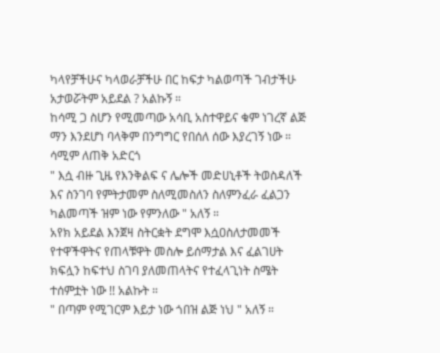ካላየቻችሁና ካላወራቻችሁ በር ከፍታ ካልወጣች ገብታችሁ አታወሯትም አይደል ? አልኩኝ ።
ከሳሚ ጋ ስሆን የሚመጣው አሳቢ አስተዋይና ቁም ነገረኛ ልጅ ማን እንደሆነ ባላቅም በንግግር የበሰለ ሰው እያረገኝ ነው ። ሳሚም ለጠቅ አድርጎ
" እሷ ብዙ ጊዜ የእንቅልፍ ና ሌሎች መድሀኒቶች ትወስዳለች እና ስንገባ የምትታመም ስለሚመስለን ስለምንፈራ ፈልጋን ካልመጣች ዝም ነው የምንለው " አለኝ ።
አየክ አይደል እንጀዛ ስትርቋት ደግሞ እሷዐስለታመመች የተዋችዋትና የጠላቹዋት መስሎ ይሰማታል እና ፈልገሀት ክፍሏን ከፍተህ ስገባ ያለመጠላትና የተፈላጊነት ስሜት ተሰምቷት ነው !! አልኩት ።
" በጣም የሚገርም እይታ ነው ጎበዝ ልጅ ነህ " አለኝ ።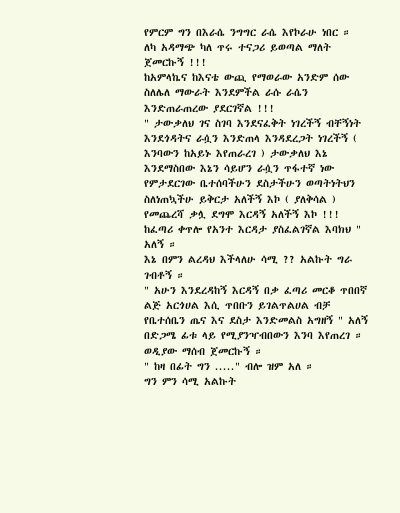የምርም ግን በእራሴ ንግግር ራሴ እየኮራሁ ነበር ።
ለካ አዳማጭ ካለ ጥሩ ተናጋሪ ይወጣል ማለት ጀመርኩኝ !!!
ከአምላኬና ከእናቴ ውጪ የማወራው አንድም ሰው ስለሌለ ማውራት እንደምችል ራሱ ራሴን እንድጠራጠረው ያደርገኛል !!!
" ታውቃለህ ገና ስገባ እንደናፈቅት ነገረችኝ ብቸኝነት እንደጎዳትና ራሷን እንድጠላ እንዳደረጋት ነገረችኝ ( እንባውን ከአይኑ እየጠራረገ ) ታውቃለህ እኔ እንደማስበው እኔን ሳይሆን ራሷን ጥፋተኛ ነው የምታደርገው ቤተሰባችሁን ደስታችሁን ወጣትነትህን ስለነጠኳችሁ ይቅርታ አለችኝ እኮ ( ያለቅሳል ) የመጨረሻ ቃሏ ደግሞ እርዳኝ አለችኝ እኮ !!! ከፈጣሪ ቀጥሎ የአንተ እርዳታ ያስፈልገኛል እባክህ " አለኝ ።
እኔ በምን ልረዳህ እችላለሁ ሳሚ ?? አልኩት ግራ ገብቶኝ ።
" አሁን እንደረዳከኝ እርዳኝ በቃ ፈጣሪ መርቆ ጥበበኛ ልጅ አርጎሀል እሲ ጥበቡን ይገልጥልሀል ብቻ የቤተሰቤን ጤና እና ደስታ እንድመልስ አግዘኝ " አለኝ በድጋሜ ፊቱ ላይ የሚያንዣብበውን እንባ እየጠረገ ።
ወዲያው ማሰብ ጀመርኩኝ ።
" ከዛ በፊት ግን ....." ብሎ ዝም አለ ።
ግን ምን ሳሚ አልኩት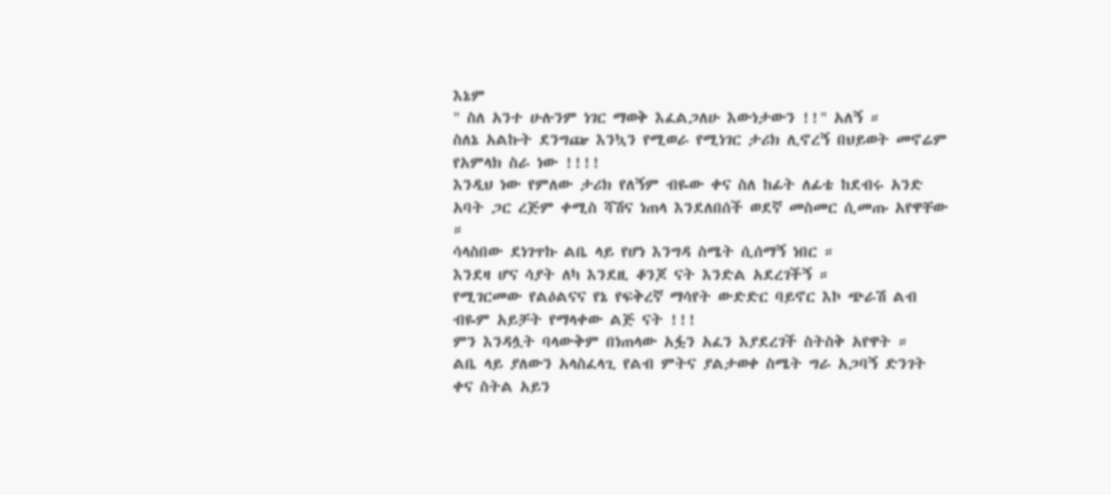እኔም
" ስለ አንተ ሁሉንም ነገር ማወቅ እፈልጋለሁ እውነታውን !!" አለኝ ።
ስለኔ አልኩት ደንግጬ እንኳን የሚወራ የሚነገር ታሪክ ሊኖረኝ በህይወት መኖሬም የአምላክ ስራ ነው !!!!
እንዲህ ነው የምለው ታሪክ የለኝም ብዬው ቀና ስለ ከፊት ለፊቴ ከደብሩ አንድ አባት ጋር ረጅም ቀሚስ ሻሽና ነጠላ እንደለበሰች ወደኛ መስመር ሲመጡ አየዋቸው ።
ሳላስበው ደነገጥኩ ልቤ ላይ የሆነ እንግዳ ስሜት ሲሰማኝ ነበር ።
እንደዛ ሆና ሳያት ለካ እንደዚ ቆንጆ ናት እንድል አደረገችኝ ።
የሚገርመው የልዕልናና የኔ የፍቅረኛ ማሳየት ውድድር ባይኖር እኮ ጭራሽ ልብ ብዬም አይቻት የማላቀው ልጅ ናት !!!
ምን እንዳሏት ባላውቅም በነጠላው አፏን አፈን እያደረገች ስትስቅ አየዋት ።
ልቤ ላይ ያለውን አላስፈላጊ የልብ ምትና ያልታወቀ ስሜት ግራ አጋባኝ ድንገት ቀና ስትል አይን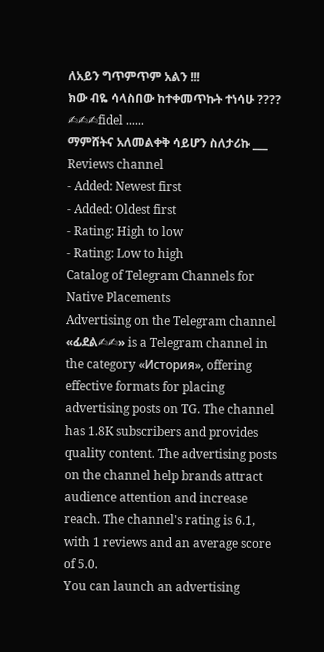ለአይን ግጥምጥም አልን !!!
ክው ብዬ ሳላስበው ከተቀመጥኩት ተነሳሁ ????
✍✍✍fidel ......
ማምሸትና አለመልቀቅ ሳይሆን ስለታሪኩ ___
Reviews channel
- Added: Newest first
- Added: Oldest first
- Rating: High to low
- Rating: Low to high
Catalog of Telegram Channels for Native Placements
Advertising on the Telegram channel «ፊደል✍✍» is a Telegram channel in the category «История», offering effective formats for placing advertising posts on TG. The channel has 1.8K subscribers and provides quality content. The advertising posts on the channel help brands attract audience attention and increase reach. The channel's rating is 6.1, with 1 reviews and an average score of 5.0.
You can launch an advertising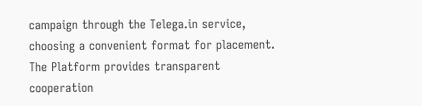campaign through the Telega.in service, choosing a convenient format for placement. The Platform provides transparent cooperation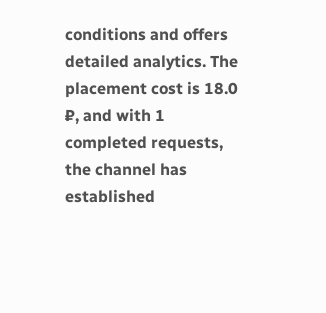conditions and offers detailed analytics. The placement cost is 18.0 ₽, and with 1 completed requests, the channel has established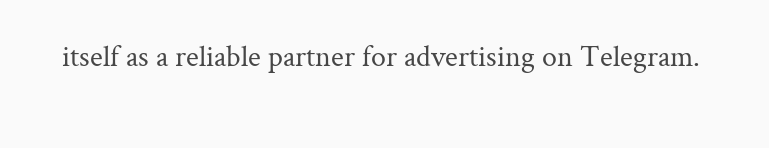itself as a reliable partner for advertising on Telegram.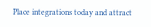Place integrations today and attract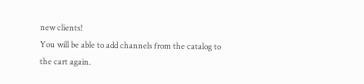new clients!
You will be able to add channels from the catalog to the cart again.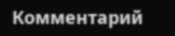Комментарий